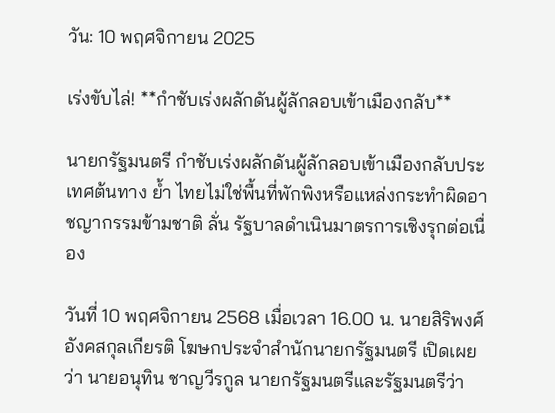วัน: 10 พฤศจิกายน 2025

เร่งขับไล่! **กำชับเร่งผลักดันผู้ลักลอบเข้าเมืองกลับ**

นายกรัฐมนตรี กำชับเร่งผลักดันผู้ลักลอบเข้าเมืองกลับประเทศต้นทาง ย้ำ ไทยไม่ใช่พื้นที่พักพิงหรือแหล่งกระทำผิดอาชญากรรมข้ามชาติ ลั่น รัฐบาลดำเนินมาตรการเชิงรุกต่อเนื่อง

วันที่ 10 พฤศจิกายน 2568 เมื่อเวลา 16.00 น. นายสิริพงศ์ อังคสกุลเกียรติ โฆษกประจำสำนักนายกรัฐมนตรี เปิดเผยว่า นายอนุทิน ชาญวีรกูล นายกรัฐมนตรีและรัฐมนตรีว่า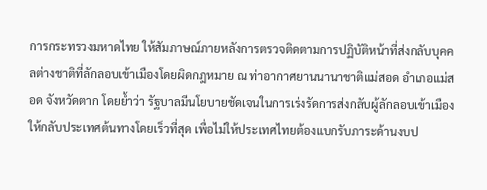การกระทรวงมหาดไทย ให้สัมภาษณ์ภายหลังการตรวจติดตามการปฏิบัติหน้าที่ส่งกลับบุคคลต่างชาติที่ลักลอบเข้าเมืองโดยผิดกฎหมาย ณ ท่าอากาศยานนานาชาติแม่สอด อำเภอแม่สอด จังหวัดตาก โดยย้ำว่า รัฐบาลมีนโยบายชัดเจนในการเร่งรัดการส่งกลับผู้ลักลอบเข้าเมืองให้กลับประเทศต้นทางโดยเร็วที่สุด เพื่อไม่ให้ประเทศไทยต้องแบกรับภาระด้านงบป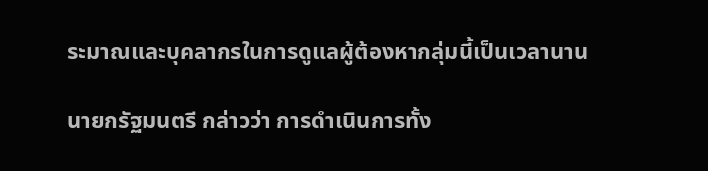ระมาณและบุคลากรในการดูแลผู้ต้องหากลุ่มนี้เป็นเวลานาน

นายกรัฐมนตรี กล่าวว่า การดำเนินการทั้ง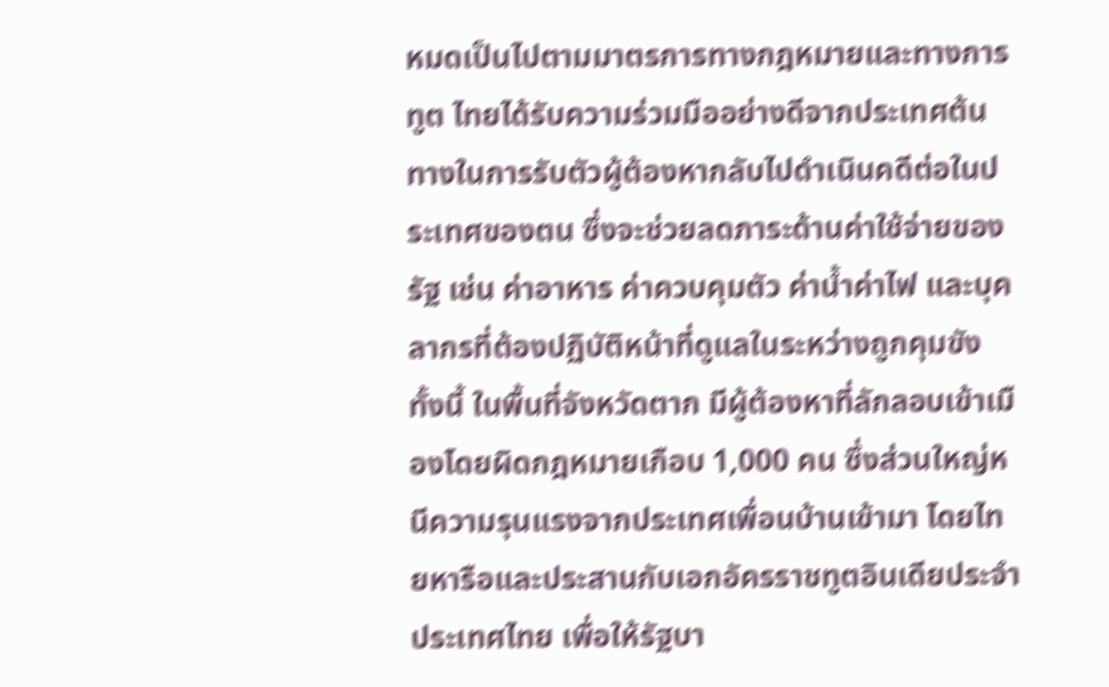หมดเป็นไปตามมาตรการทางกฎหมายและทางการทูต ไทยได้รับความร่วมมืออย่างดีจากประเทศต้นทางในการรับตัวผู้ต้องหากลับไปดำเนินคดีต่อในประเทศของตน ซึ่งจะช่วยลดภาระด้านค่าใช้จ่ายของรัฐ เช่น ค่าอาหาร ค่าควบคุมตัว ค่าน้ำค่าไฟ และบุคลากรที่ต้องปฏิบัติหน้าที่ดูแลในระหว่างถูกคุมขัง ทั้งนี้ ในพื้นที่จังหวัดตาก มีผู้ต้องหาที่ลักลอบเข้าเมืองโดยผิดกฎหมายเกือบ 1,000 คน ซึ่งส่วนใหญ่หนีความรุนแรงจากประเทศเพื่อนบ้านเข้ามา โดยไทยหารือและประสานกับเอกอัครราชทูตอินเดียประจำประเทศไทย เพื่อให้รัฐบา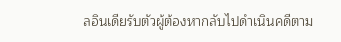ลอินเดียรับตัวผู้ต้องหากลับไปดำเนินคดีตาม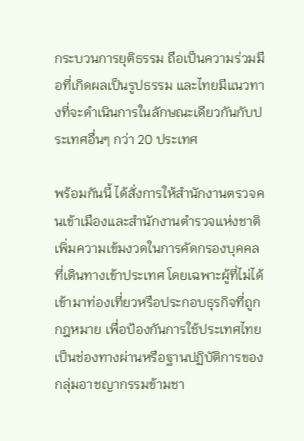กระบวนการยุติธรรม ถือเป็นความร่วมมือที่เกิดผลเป็นรูปธรรม และไทยมีแนวทางที่จะดำเนินการในลักษณะเดียวกันกับประเทศอื่นๆ กว่า 20 ประเทศ

พร้อมกันนี้ ได้สั่งการให้สำนักงานตรวจคนเข้าเมืองและสำนักงานตำรวจแห่งชาติ เพิ่มความเข้มงวดในการคัดกรองบุคคลที่เดินทางเข้าประเทศ โดยเฉพาะผู้ที่ไม่ได้เข้ามาท่องเที่ยวหรือประกอบธุรกิจที่ถูกกฎหมาย เพื่อป้องกันการใช้ประเทศไทยเป็นช่องทางผ่านหรือฐานปฏิบัติการของกลุ่มอาชญากรรมข้ามชา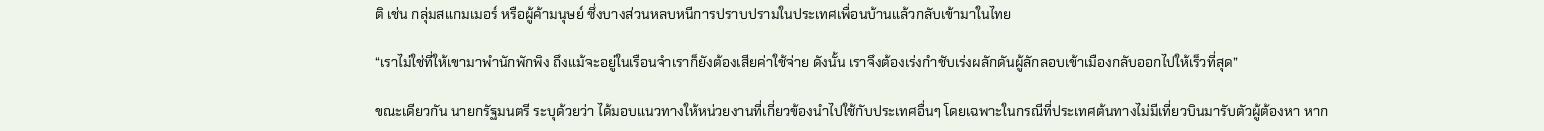ติ เช่น กลุ่มสแกมเมอร์ หรือผู้ค้ามนุษย์ ซึ่งบางส่วนหลบหนีการปราบปรามในประเทศเพื่อนบ้านแล้วกลับเข้ามาในไทย

“เราไม่ใช่ที่ให้เขามาพำนักพักพิง ถึงแม้จะอยู่ในเรือนจำเราก็ยังต้องเสียค่าใช้จ่าย ดังนั้น เราจึงต้องเร่งกำชับเร่งผลักดันผู้ลักลอบเข้าเมืองกลับออกไปให้เร็วที่สุด”

ขณะเดียวกัน นายกรัฐมนตรี ระบุด้วยว่า ได้มอบแนวทางให้หน่วยงานที่เกี่ยวข้องนำไปใช้กับประเทศอื่นๆ โดยเฉพาะในกรณีที่ประเทศต้นทางไม่มีเที่ยวบินมารับตัวผู้ต้องหา หาก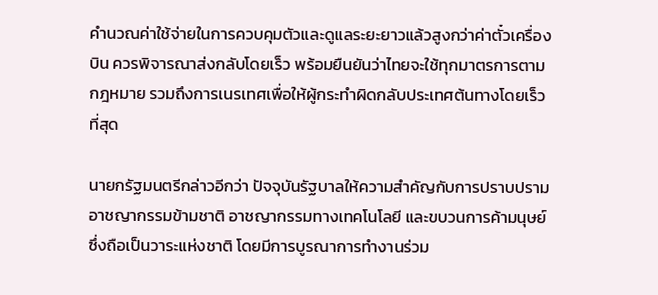คำนวณค่าใช้จ่ายในการควบคุมตัวและดูแลระยะยาวแล้วสูงกว่าค่าตั๋วเครื่องบิน ควรพิจารณาส่งกลับโดยเร็ว พร้อมยืนยันว่าไทยจะใช้ทุกมาตรการตามกฎหมาย รวมถึงการเนรเทศเพื่อให้ผู้กระทำผิดกลับประเทศต้นทางโดยเร็วที่สุด

นายกรัฐมนตรีกล่าวอีกว่า ปัจจุบันรัฐบาลให้ความสำคัญกับการปราบปรามอาชญากรรมข้ามชาติ อาชญากรรมทางเทคโนโลยี และขบวนการค้ามนุษย์ ซึ่งถือเป็นวาระแห่งชาติ โดยมีการบูรณาการทำงานร่วม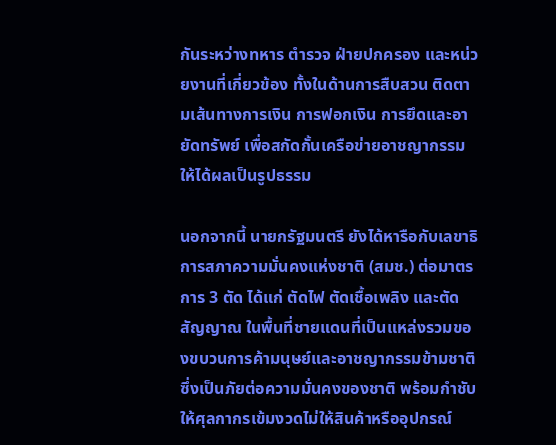กันระหว่างทหาร ตำรวจ ฝ่ายปกครอง และหน่วยงานที่เกี่ยวข้อง ทั้งในด้านการสืบสวน ติดตามเส้นทางการเงิน การฟอกเงิน การยึดและอายัดทรัพย์ เพื่อสกัดกั้นเครือข่ายอาชญากรรมให้ได้ผลเป็นรูปธรรม

นอกจากนี้ นายกรัฐมนตรี ยังได้หารือกับเลขาธิการสภาความมั่นคงแห่งชาติ (สมช.) ต่อมาตรการ 3 ตัด ได้แก่ ตัดไฟ ตัดเชื้อเพลิง และตัดสัญญาณ ในพื้นที่ชายแดนที่เป็นแหล่งรวมของขบวนการค้ามนุษย์และอาชญากรรมข้ามชาติ ซึ่งเป็นภัยต่อความมั่นคงของชาติ พร้อมกำชับให้ศุลกากรเข้มงวดไม่ให้สินค้าหรืออุปกรณ์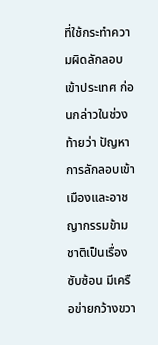ที่ใช้กระทำความผิดลักลอบเข้าประเทศ ก่อนกล่าวในช่วงท้ายว่า ปัญหาการลักลอบเข้าเมืองและอาชญากรรมข้ามชาติเป็นเรื่องซับซ้อน มีเครือข่ายกว้างขวา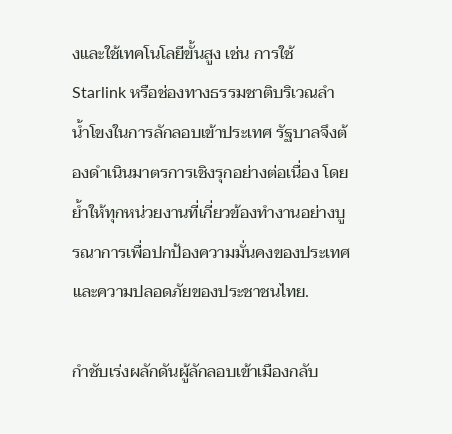งและใช้เทคโนโลยีขั้นสูง เช่น การใช้ Starlink หรือช่องทางธรรมชาติบริเวณลำน้ำโขงในการลักลอบเข้าประเทศ รัฐบาลจึงต้องดำเนินมาตรการเชิงรุกอย่างต่อเนื่อง โดยย้ำให้ทุกหน่วยงานที่เกี่ยวข้องทำงานอย่างบูรณาการเพื่อปกป้องความมั่นคงของประเทศและความปลอดภัยของประชาชนไทย.

กำชับเร่งผลักดันผู้ลักลอบเข้าเมืองกลับ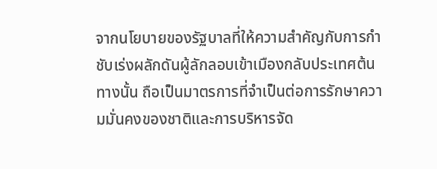จากนโยบายของรัฐบาลที่ให้ความสำคัญกับการกำชับเร่งผลักดันผู้ลักลอบเข้าเมืองกลับประเทศต้นทางนั้น ถือเป็นมาตรการที่จำเป็นต่อการรักษาความมั่นคงของชาติและการบริหารจัด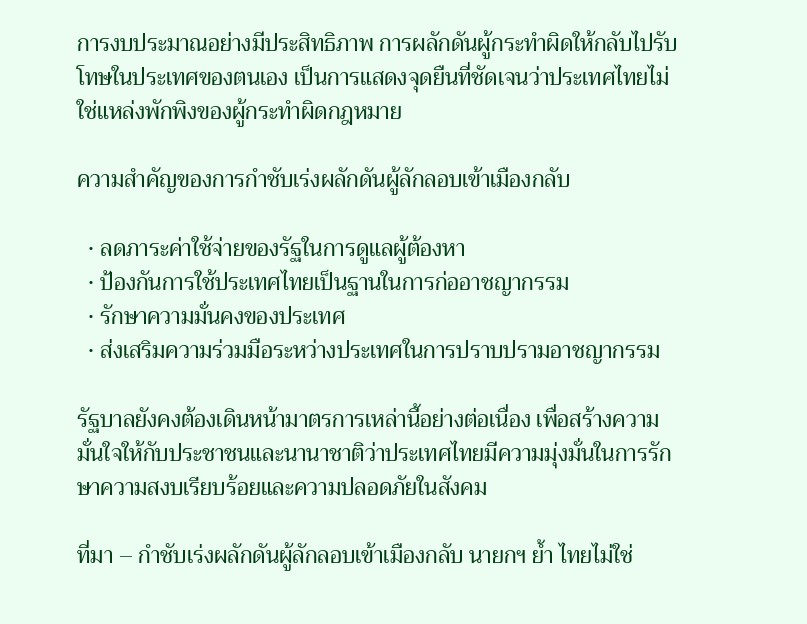การงบประมาณอย่างมีประสิทธิภาพ การผลักดันผู้กระทำผิดให้กลับไปรับโทษในประเทศของตนเอง เป็นการแสดงจุดยืนที่ชัดเจนว่าประเทศไทยไม่ใช่แหล่งพักพิงของผู้กระทำผิดกฎหมาย

ความสำคัญของการกำชับเร่งผลักดันผู้ลักลอบเข้าเมืองกลับ

  • ลดภาระค่าใช้จ่ายของรัฐในการดูแลผู้ต้องหา
  • ป้องกันการใช้ประเทศไทยเป็นฐานในการก่ออาชญากรรม
  • รักษาความมั่นคงของประเทศ
  • ส่งเสริมความร่วมมือระหว่างประเทศในการปราบปรามอาชญากรรม

รัฐบาลยังคงต้องเดินหน้ามาตรการเหล่านี้อย่างต่อเนื่อง เพื่อสร้างความมั่นใจให้กับประชาชนและนานาชาติว่าประเทศไทยมีความมุ่งมั่นในการรักษาความสงบเรียบร้อยและความปลอดภัยในสังคม

ที่มา – กำชับเร่งผลักดันผู้ลักลอบเข้าเมืองกลับ นายกฯ ย้ำ ไทยไม่ใช่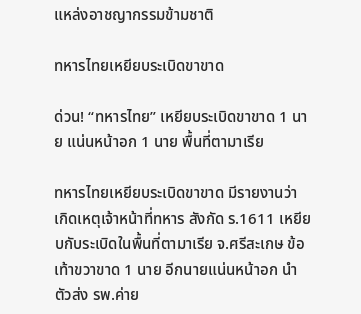แหล่งอาชญากรรมข้ามชาติ

ทหารไทยเหยียบระเบิดขาขาด

ด่วน! “ทหารไทย” เหยียบระเบิดขาขาด 1 นาย แน่นหน้าอก 1 นาย พื้นที่ตามาเรีย

ทหารไทยเหยียบระเบิดขาขาด มีรายงานว่า เกิดเหตุเจ้าหน้าที่ทหาร สังกัด ร.1611 เหยียบกับระเบิดในพื้นที่ตามาเรีย จ.ศรีสะเกษ ข้อเท้าขวาขาด 1 นาย อีกนายแน่นหน้าอก นำตัวส่ง รพ.ค่าย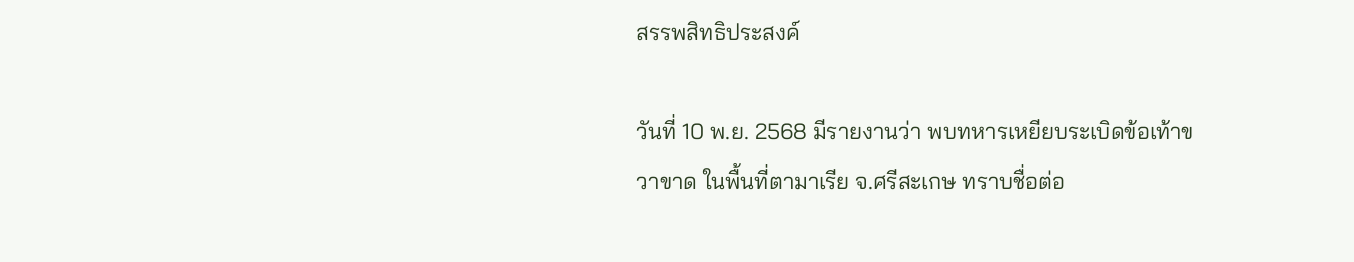สรรพสิทธิประสงค์

วันที่ 10 พ.ย. 2568 มีรายงานว่า พบทหารเหยียบระเบิดข้อเท้าขวาขาด ในพื้นที่ตามาเรีย จ.ศรีสะเกษ ทราบชื่อต่อ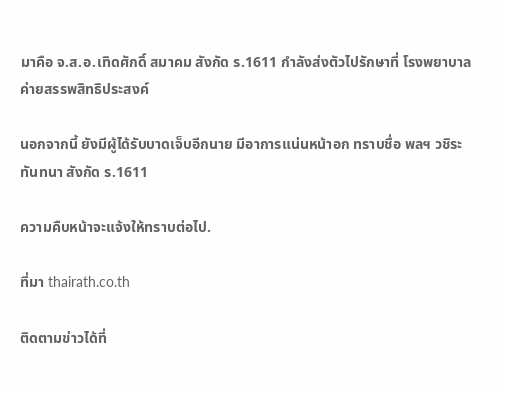มาคือ จ.ส.อ.เทิดศักดิ์ สมาคม สังกัด ร.1611 กำลังส่งตัวไปรักษาที่ โรงพยาบาลค่ายสรรพสิทธิประสงค์

นอกจากนี้ ยังมีผู้ได้รับบาดเจ็บอีกนาย มีอาการแน่นหน้าอก ทราบชื่อ พลฯ วชิระ ทันทนา สังกัด ร.1611

ความคืบหน้าจะแจ้งให้ทราบต่อไป.

ที่มา thairath.co.th

ติดตามข่าวได้ที่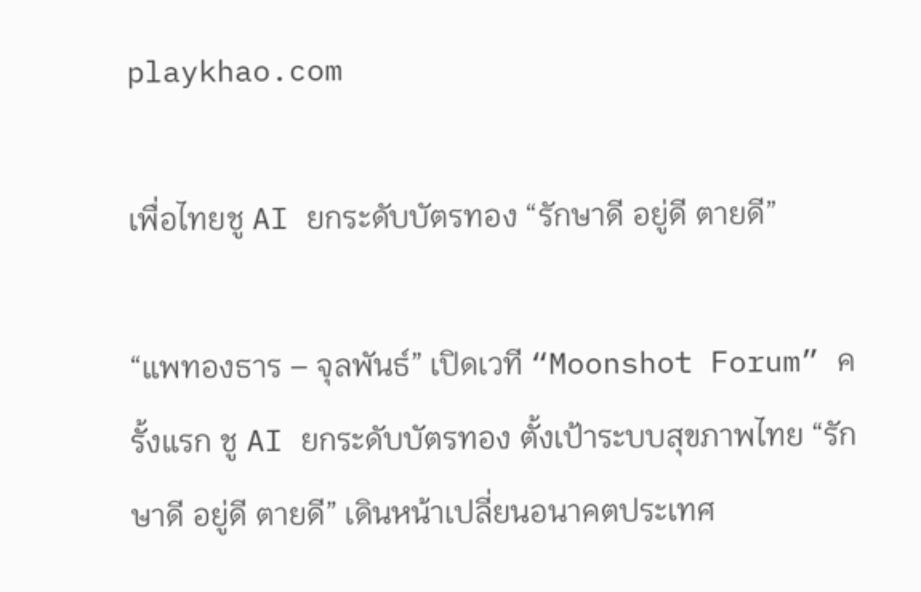playkhao.com

เพื่อไทยชู AI ยกระดับบัตรทอง “รักษาดี อยู่ดี ตายดี”

“แพทองธาร – จุลพันธ์” เปิดเวที “Moonshot Forum” ครั้งแรก ชู AI ยกระดับบัตรทอง ตั้งเป้าระบบสุขภาพไทย “รักษาดี อยู่ดี ตายดี” เดินหน้าเปลี่ยนอนาคตประเทศ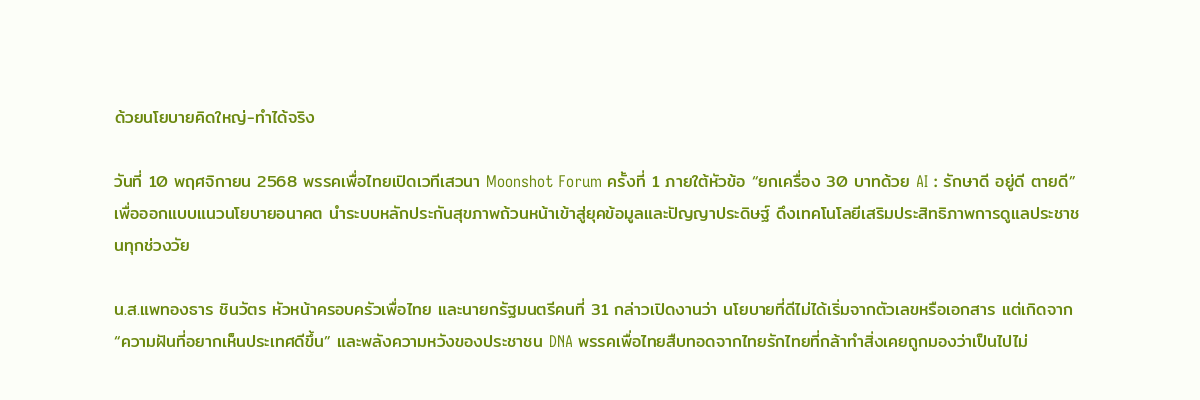ด้วยนโยบายคิดใหญ่-ทำได้จริง

วันที่ 10 พฤศจิกายน 2568 พรรคเพื่อไทยเปิดเวทีเสวนา Moonshot Forum ครั้งที่ 1 ภายใต้หัวข้อ “ยกเครื่อง 30 บาทด้วย AI : รักษาดี อยู่ดี ตายดี” เพื่อออกแบบแนวนโยบายอนาคต นำระบบหลักประกันสุขภาพถ้วนหน้าเข้าสู่ยุคข้อมูลและปัญญาประดิษฐ์ ดึงเทคโนโลยีเสริมประสิทธิภาพการดูแลประชาชนทุกช่วงวัย

น.ส.แพทองธาร ชินวัตร หัวหน้าครอบครัวเพื่อไทย และนายกรัฐมนตรีคนที่ 31 กล่าวเปิดงานว่า นโยบายที่ดีไม่ได้เริ่มจากตัวเลขหรือเอกสาร แต่เกิดจาก “ความฝันที่อยากเห็นประเทศดีขึ้น” และพลังความหวังของประชาชน DNA พรรคเพื่อไทยสืบทอดจากไทยรักไทยที่กล้าทำสิ่งเคยถูกมองว่าเป็นไปไม่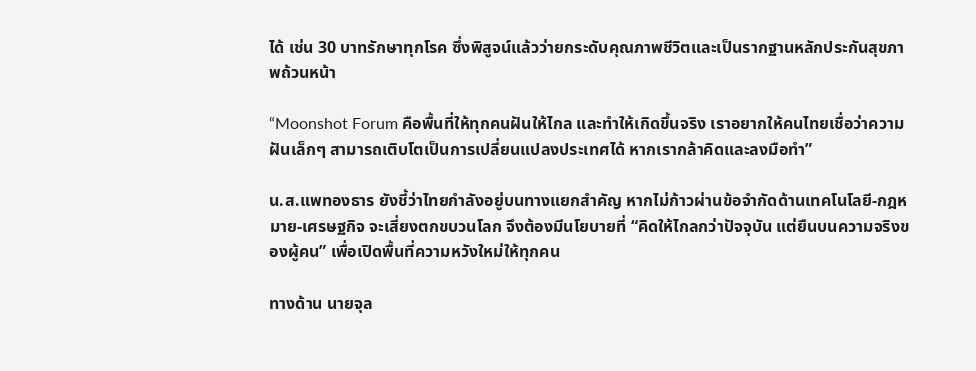ได้ เช่น 30 บาทรักษาทุกโรค ซึ่งพิสูจน์แล้วว่ายกระดับคุณภาพชีวิตและเป็นรากฐานหลักประกันสุขภาพถ้วนหน้า

“Moonshot Forum คือพื้นที่ให้ทุกคนฝันให้ไกล และทำให้เกิดขึ้นจริง เราอยากให้คนไทยเชื่อว่าความฝันเล็กๆ สามารถเติบโตเป็นการเปลี่ยนแปลงประเทศได้ หากเรากล้าคิดและลงมือทำ”

น.ส.แพทองธาร ยังชี้ว่าไทยกำลังอยู่บนทางแยกสำคัญ หากไม่ก้าวผ่านข้อจำกัดด้านเทคโนโลยี-กฎหมาย-เศรษฐกิจ จะเสี่ยงตกขบวนโลก จึงต้องมีนโยบายที่ “คิดให้ไกลกว่าปัจจุบัน แต่ยืนบนความจริงของผู้คน” เพื่อเปิดพื้นที่ความหวังใหม่ให้ทุกคน

ทางด้าน นายจุล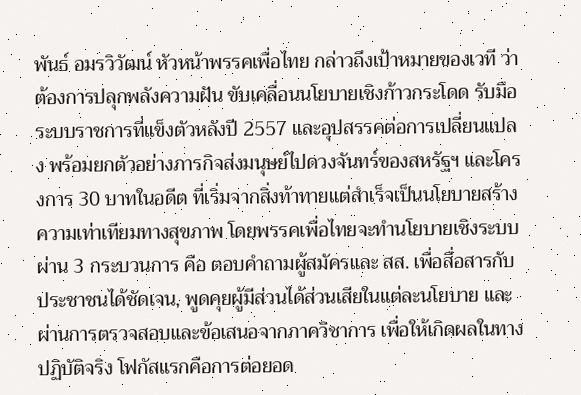พันธ์ อมรวิวัฒน์ หัวหน้าพรรคเพื่อไทย กล่าวถึงเป้าหมายของเวที ว่า ต้องการปลุกพลังความฝัน ขับเคลื่อนนโยบายเชิงก้าวกระโดด รับมือระบบราชการที่แข็งตัวหลังปี 2557 และอุปสรรคต่อการเปลี่ยนแปลง พร้อมยกตัวอย่างภารกิจส่งมนุษย์ไปดวงจันทร์ของสหรัฐฯ และโครงการ 30 บาทในอดีต ที่เริ่มจากสิ่งท้าทายแต่สำเร็จเป็นนโยบายสร้างความเท่าเทียมทางสุขภาพ โดยพรรคเพื่อไทยจะทำนโยบายเชิงระบบผ่าน 3 กระบวนการ คือ ตอบคำถามผู้สมัครและ สส. เพื่อสื่อสารกับประชาชนได้ชัดเจน, พูดคุยผู้มีส่วนได้ส่วนเสียในแต่ละนโยบาย และผ่านการตรวจสอบและข้อเสนอจากภาควิชาการ เพื่อให้เกิดผลในทางปฏิบัติจริง โฟกัสแรกคือการต่อยอด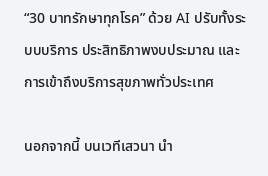“30 บาทรักษาทุกโรค” ด้วย AI ปรับทั้งระบบบริการ ประสิทธิภาพงบประมาณ และการเข้าถึงบริการสุขภาพทั่วประเทศ

นอกจากนี้ บนเวทีเสวนา นำ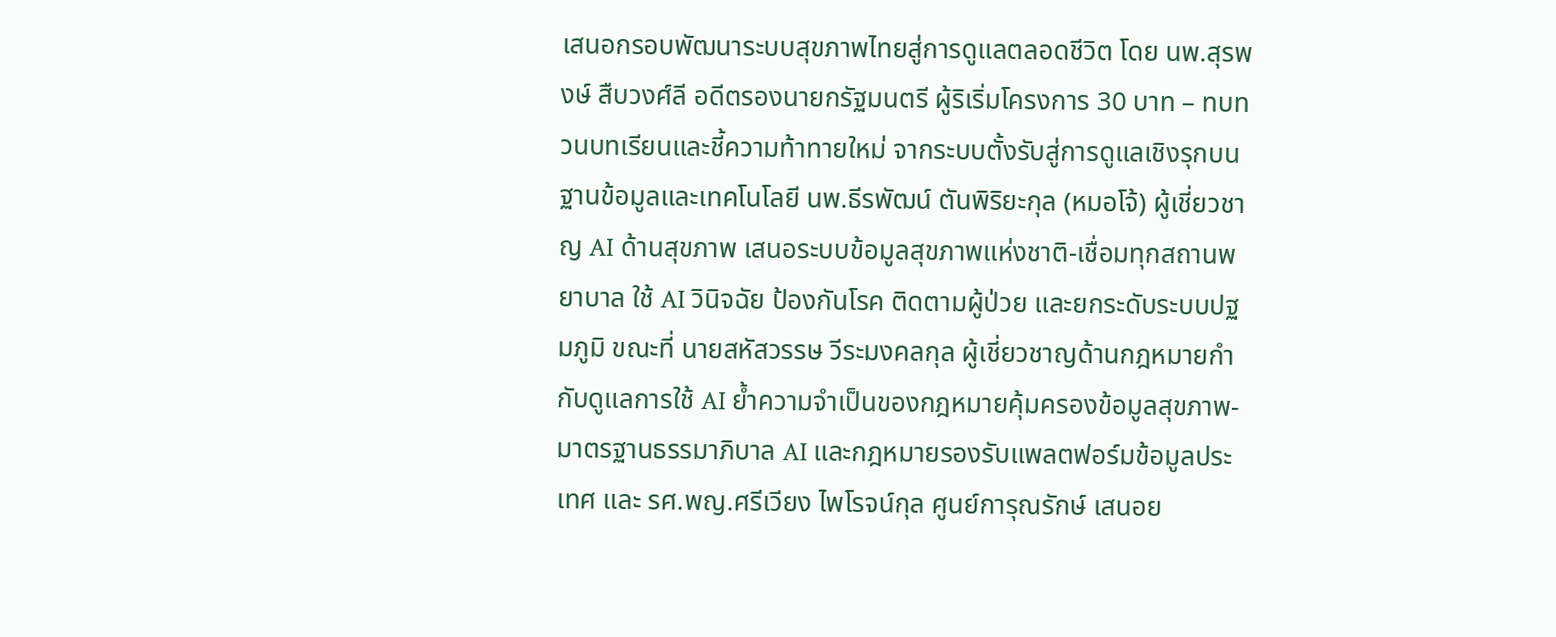เสนอกรอบพัฒนาระบบสุขภาพไทยสู่การดูแลตลอดชีวิต โดย นพ.สุรพงษ์ สืบวงศ์ลี อดีตรองนายกรัฐมนตรี ผู้ริเริ่มโครงการ 30 บาท – ทบทวนบทเรียนและชี้ความท้าทายใหม่ จากระบบตั้งรับสู่การดูแลเชิงรุกบนฐานข้อมูลและเทคโนโลยี นพ.ธีรพัฒน์ ตันพิริยะกุล (หมอโจ้) ผู้เชี่ยวชาญ AI ด้านสุขภาพ เสนอระบบข้อมูลสุขภาพแห่งชาติ-เชื่อมทุกสถานพยาบาล ใช้ AI วินิจฉัย ป้องกันโรค ติดตามผู้ป่วย และยกระดับระบบปฐมภูมิ ขณะที่ นายสหัสวรรษ วีระมงคลกุล ผู้เชี่ยวชาญด้านกฎหมายกำกับดูแลการใช้ AI ย้ำความจำเป็นของกฎหมายคุ้มครองข้อมูลสุขภาพ-มาตรฐานธรรมาภิบาล AI และกฎหมายรองรับแพลตฟอร์มข้อมูลประเทศ และ รศ.พญ.ศรีเวียง ไพโรจน์กุล ศูนย์การุณรักษ์ เสนอย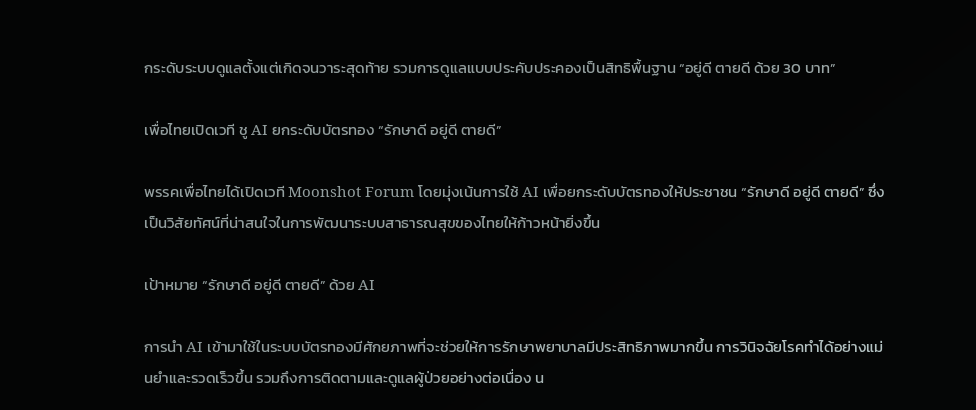กระดับระบบดูแลตั้งแต่เกิดจนวาระสุดท้าย รวมการดูแลแบบประคับประคองเป็นสิทธิพื้นฐาน “อยู่ดี ตายดี ด้วย 30 บาท”

เพื่อไทยเปิดเวที ชู AI ยกระดับบัตรทอง “รักษาดี อยู่ดี ตายดี”

พรรคเพื่อไทยได้เปิดเวที Moonshot Forum โดยมุ่งเน้นการใช้ AI เพื่อยกระดับบัตรทองให้ประชาชน “รักษาดี อยู่ดี ตายดี” ซึ่งเป็นวิสัยทัศน์ที่น่าสนใจในการพัฒนาระบบสาธารณสุขของไทยให้ก้าวหน้ายิ่งขึ้น

เป้าหมาย “รักษาดี อยู่ดี ตายดี” ด้วย AI

การนำ AI เข้ามาใช้ในระบบบัตรทองมีศักยภาพที่จะช่วยให้การรักษาพยาบาลมีประสิทธิภาพมากขึ้น การวินิจฉัยโรคทำได้อย่างแม่นยำและรวดเร็วขึ้น รวมถึงการติดตามและดูแลผู้ป่วยอย่างต่อเนื่อง น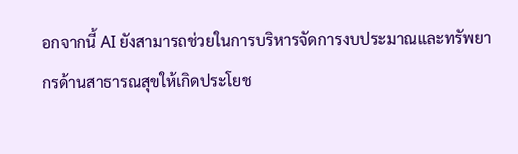อกจากนี้ AI ยังสามารถช่วยในการบริหารจัดการงบประมาณและทรัพยากรด้านสาธารณสุขให้เกิดประโยช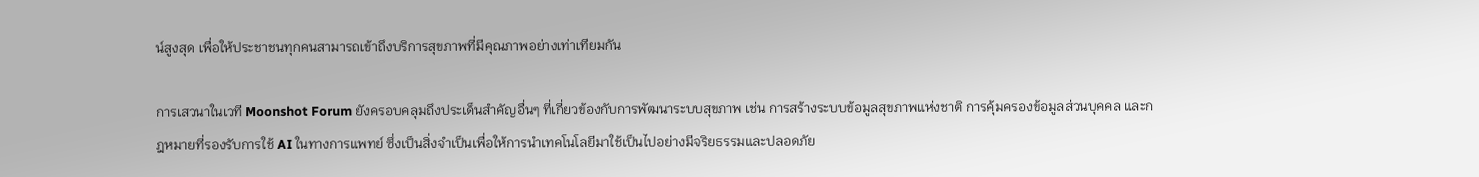น์สูงสุด เพื่อให้ประชาชนทุกคนสามารถเข้าถึงบริการสุขภาพที่มีคุณภาพอย่างเท่าเทียมกัน

การเสวนาในเวที Moonshot Forum ยังครอบคลุมถึงประเด็นสำคัญอื่นๆ ที่เกี่ยวข้องกับการพัฒนาระบบสุขภาพ เช่น การสร้างระบบข้อมูลสุขภาพแห่งชาติ การคุ้มครองข้อมูลส่วนบุคคล และกฎหมายที่รองรับการใช้ AI ในทางการแพทย์ ซึ่งเป็นสิ่งจำเป็นเพื่อให้การนำเทคโนโลยีมาใช้เป็นไปอย่างมีจริยธรรมและปลอดภัย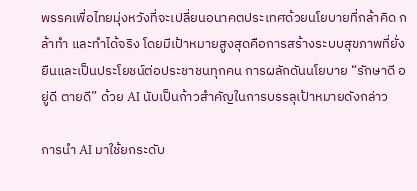พรรคเพื่อไทยมุ่งหวังที่จะเปลี่ยนอนาคตประเทศด้วยนโยบายที่กล้าคิด กล้าทำ และทำได้จริง โดยมีเป้าหมายสูงสุดคือการสร้างระบบสุขภาพที่ยั่งยืนและเป็นประโยชน์ต่อประชาชนทุกคน การผลักดันนโยบาย “รักษาดี อยู่ดี ตายดี” ด้วย AI นับเป็นก้าวสำคัญในการบรรลุเป้าหมายดังกล่าว

การนำ AI มาใช้ยกระดับ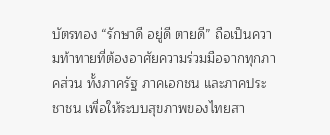บัตรทอง “รักษาดี อยู่ดี ตายดี” ถือเป็นความท้าทายที่ต้องอาศัยความร่วมมือจากทุกภาคส่วน ทั้งภาครัฐ ภาคเอกชน และภาคประชาชน เพื่อให้ระบบสุขภาพของไทยสา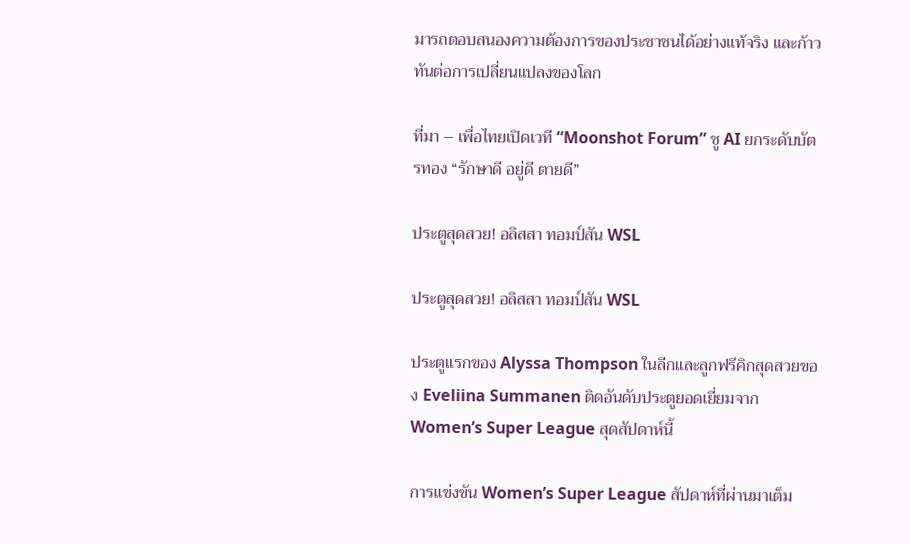มารถตอบสนองความต้องการของประชาชนได้อย่างแท้จริง และก้าวทันต่อการเปลี่ยนแปลงของโลก

ที่มา – เพื่อไทยเปิดเวที “Moonshot Forum” ชู AI ยกระดับบัตรทอง “รักษาดี อยู่ดี ตายดี”

ประตูสุดสวย! อลิสสา ทอมป์สัน WSL

ประตูสุดสวย! อลิสสา ทอมป์สัน WSL

ประตูแรกของ Alyssa Thompson ในลีกและลูกฟรีคิกสุดสวยของ Eveliina Summanen ติดอันดับประตูยอดเยี่ยมจาก Women’s Super League สุดสัปดาห์นี้

การแข่งขัน Women’s Super League สัปดาห์ที่ผ่านมาเต็ม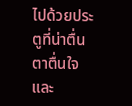ไปด้วยประตูที่น่าตื่นตาตื่นใจ และ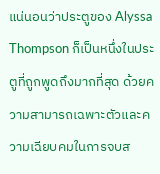แน่นอนว่าประตูของ Alyssa Thompson ก็เป็นหนึ่งในประตูที่ถูกพูดถึงมากที่สุด ด้วยความสามารถเฉพาะตัวและความเฉียบคมในการจบส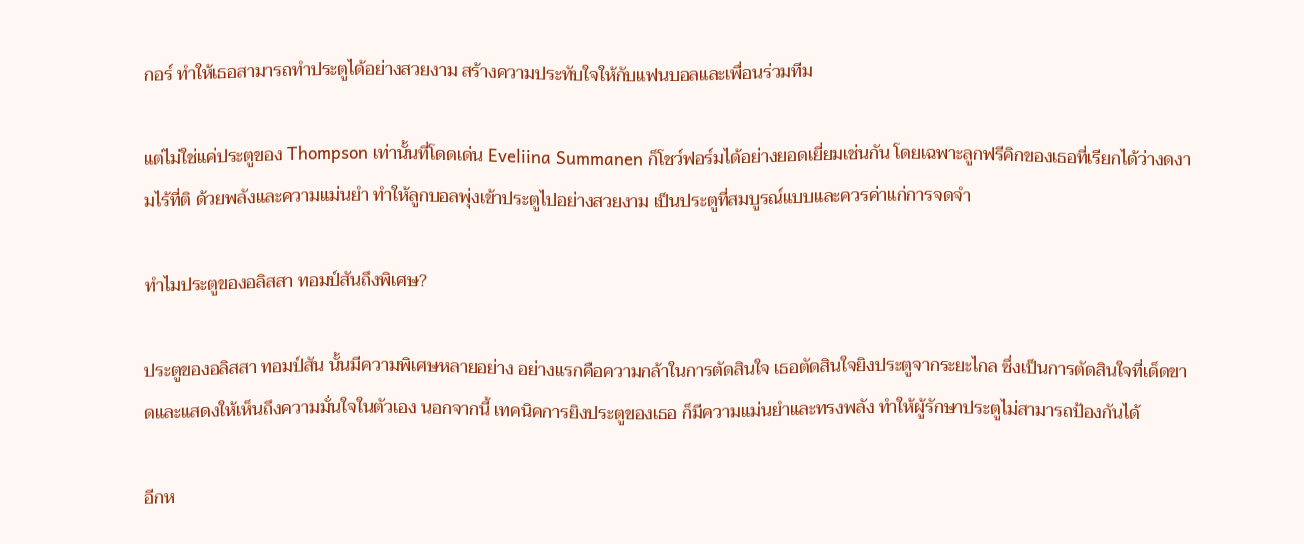กอร์ ทำให้เธอสามารถทำประตูได้อย่างสวยงาม สร้างความประทับใจให้กับแฟนบอลและเพื่อนร่วมทีม

แต่ไม่ใช่แค่ประตูของ Thompson เท่านั้นที่โดดเด่น Eveliina Summanen ก็โชว์ฟอร์มได้อย่างยอดเยี่ยมเช่นกัน โดยเฉพาะลูกฟรีคิกของเธอที่เรียกได้ว่างดงามไร้ที่ติ ด้วยพลังและความแม่นยำ ทำให้ลูกบอลพุ่งเข้าประตูไปอย่างสวยงาม เป็นประตูที่สมบูรณ์แบบและควรค่าแก่การจดจำ

ทำไมประตูของอลิสสา ทอมป์สันถึงพิเศษ?

ประตูของอลิสสา ทอมป์สัน นั้นมีความพิเศษหลายอย่าง อย่างแรกคือความกล้าในการตัดสินใจ เธอตัดสินใจยิงประตูจากระยะไกล ซึ่งเป็นการตัดสินใจที่เด็ดขาดและแสดงให้เห็นถึงความมั่นใจในตัวเอง นอกจากนี้ เทคนิคการยิงประตูของเธอ ก็มีความแม่นยำและทรงพลัง ทำให้ผู้รักษาประตูไม่สามารถป้องกันได้

อีกห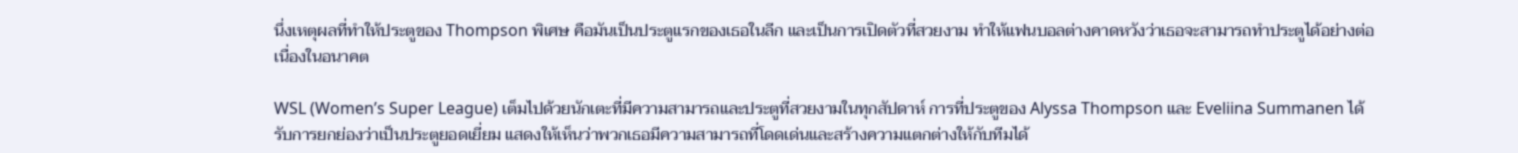นึ่งเหตุผลที่ทำให้ประตูของ Thompson พิเศษ คือมันเป็นประตูแรกของเธอในลีก และเป็นการเปิดตัวที่สวยงาม ทำให้แฟนบอลต่างคาดหวังว่าเธอจะสามารถทำประตูได้อย่างต่อเนื่องในอนาคต

WSL (Women’s Super League) เต็มไปด้วยนักเตะที่มีความสามารถและประตูที่สวยงามในทุกสัปดาห์ การที่ประตูของ Alyssa Thompson และ Eveliina Summanen ได้รับการยกย่องว่าเป็นประตูยอดเยี่ยม แสดงให้เห็นว่าพวกเธอมีความสามารถที่โดดเด่นและสร้างความแตกต่างให้กับทีมได้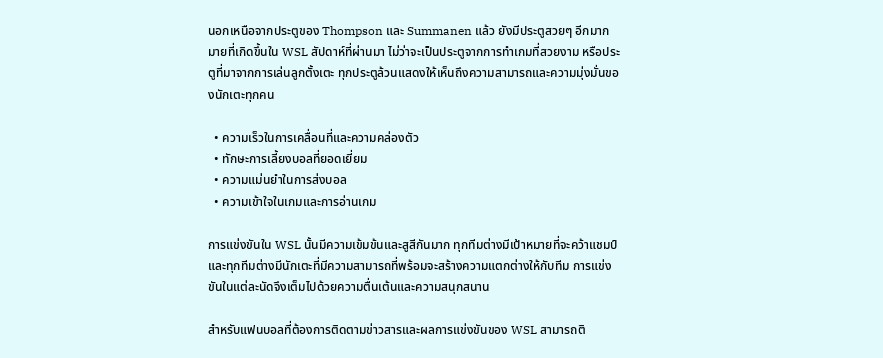นอกเหนือจากประตูของ Thompson และ Summanen แล้ว ยังมีประตูสวยๆ อีกมากมายที่เกิดขึ้นใน WSL สัปดาห์ที่ผ่านมา ไม่ว่าจะเป็นประตูจากการทำเกมที่สวยงาม หรือประตูที่มาจากการเล่นลูกตั้งเตะ ทุกประตูล้วนแสดงให้เห็นถึงความสามารถและความมุ่งมั่นของนักเตะทุกคน

  • ความเร็วในการเคลื่อนที่และความคล่องตัว
  • ทักษะการเลี้ยงบอลที่ยอดเยี่ยม
  • ความแม่นยำในการส่งบอล
  • ความเข้าใจในเกมและการอ่านเกม

การแข่งขันใน WSL นั้นมีความเข้มข้นและสูสีกันมาก ทุกทีมต่างมีเป้าหมายที่จะคว้าแชมป์ และทุกทีมต่างมีนักเตะที่มีความสามารถที่พร้อมจะสร้างความแตกต่างให้กับทีม การแข่งขันในแต่ละนัดจึงเต็มไปด้วยความตื่นเต้นและความสนุกสนาน

สำหรับแฟนบอลที่ต้องการติดตามข่าวสารและผลการแข่งขันของ WSL สามารถติ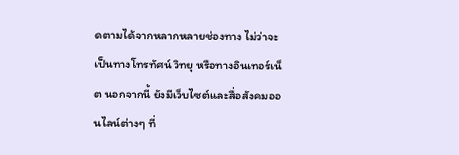ดตามได้จากหลากหลายช่องทาง ไม่ว่าจะเป็นทางโทรทัศน์ วิทยุ หรือทางอินเทอร์เน็ต นอกจากนี้ ยังมีเว็บไซต์และสื่อสังคมออนไลน์ต่างๆ ที่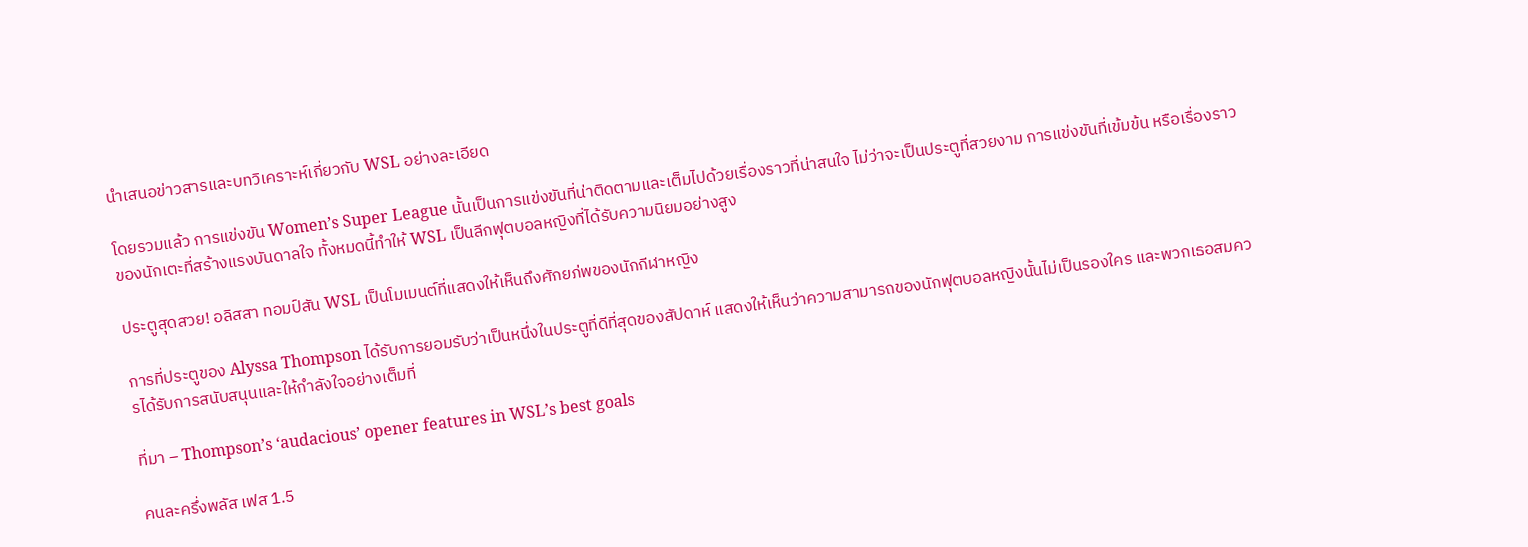นำเสนอข่าวสารและบทวิเคราะห์เกี่ยวกับ WSL อย่างละเอียด

โดยรวมแล้ว การแข่งขัน Women’s Super League นั้นเป็นการแข่งขันที่น่าติดตามและเต็มไปด้วยเรื่องราวที่น่าสนใจ ไม่ว่าจะเป็นประตูที่สวยงาม การแข่งขันที่เข้มข้น หรือเรื่องราวของนักเตะที่สร้างแรงบันดาลใจ ทั้งหมดนี้ทำให้ WSL เป็นลีกฟุตบอลหญิงที่ได้รับความนิยมอย่างสูง

ประตูสุดสวย! อลิสสา ทอมป์สัน WSL เป็นโมเมนต์ที่แสดงให้เห็นถึงศักยภ่พของนักกีฬาหญิง

การที่ประตูของ Alyssa Thompson ได้รับการยอมรับว่าเป็นหนึ่งในประตูที่ดีที่สุดของสัปดาห์ แสดงให้เห็นว่าความสามารถของนักฟุตบอลหญิงนั้นไม่เป็นรองใคร และพวกเธอสมควรได้รับการสนับสนุนและให้กำลังใจอย่างเต็มที่

ที่มา – Thompson’s ‘audacious’ opener features in WSL’s best goals

คนละครึ่งพลัส เฟส 1.5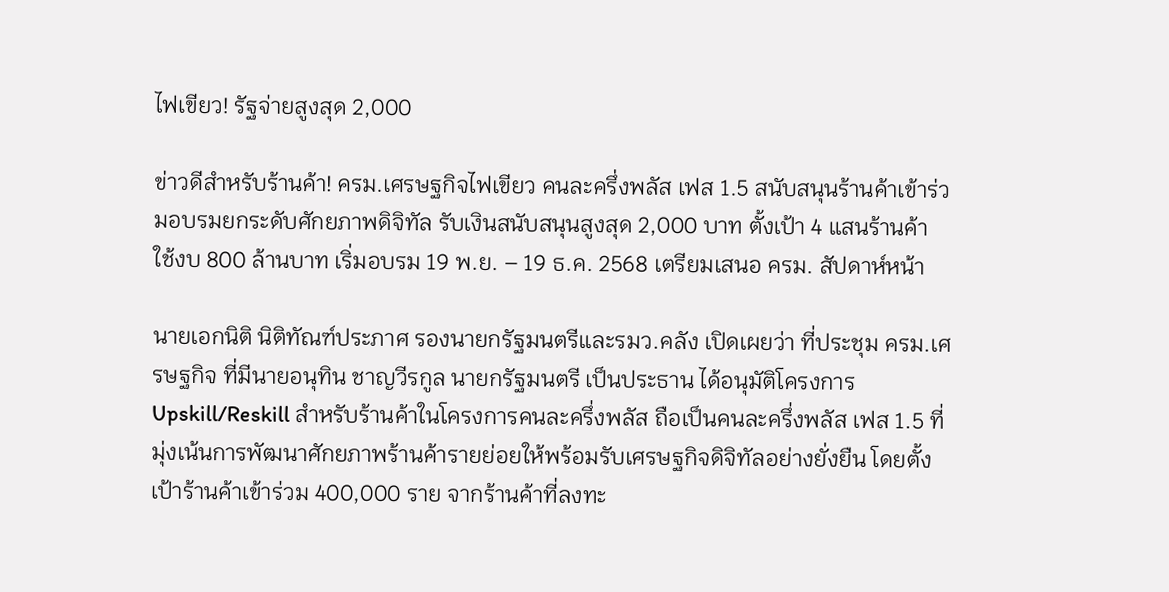ไฟเขียว! รัฐจ่ายสูงสุด 2,000

ข่าวดีสำหรับร้านค้า! ครม.เศรษฐกิจไฟเขียว คนละครึ่งพลัส เฟส 1.5 สนับสนุนร้านค้าเข้าร่วมอบรมยกระดับศักยภาพดิจิทัล รับเงินสนับสนุนสูงสุด 2,000 บาท ตั้งเป้า 4 แสนร้านค้า ใช้งบ 800 ล้านบาท เริ่มอบรม 19 พ.ย. – 19 ธ.ค. 2568 เตรียมเสนอ ครม. สัปดาห์หน้า

นายเอกนิติ นิติทัณฑ์ประภาศ รองนายกรัฐมนตรีและรมว.คลัง เปิดเผยว่า ที่ประชุม ครม.เศรษฐกิจ ที่มีนายอนุทิน ชาญวีรกูล นายกรัฐมนตรี เป็นประธาน ได้อนุมัติโครงการ Upskill/Reskill สำหรับร้านค้าในโครงการคนละครึ่งพลัส ถือเป็นคนละครึ่งพลัส เฟส 1.5 ที่มุ่งเน้นการพัฒนาศักยภาพร้านค้ารายย่อยให้พร้อมรับเศรษฐกิจดิจิทัลอย่างยั่งยืน โดยตั้งเป้าร้านค้าเข้าร่วม 400,000 ราย จากร้านค้าที่ลงทะ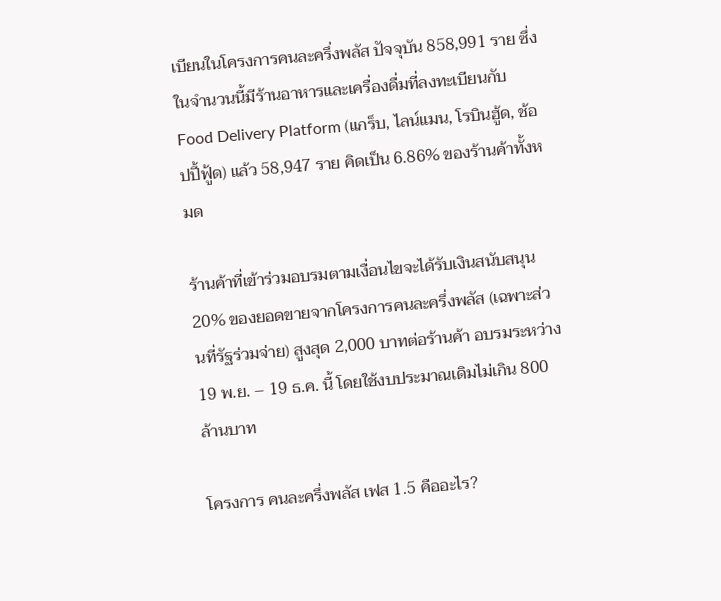เบียนในโครงการคนละครึ่งพลัส ปัจจุบัน 858,991 ราย ซึ่งในจำนวนนี้มีร้านอาหารและเครื่องดื่มที่ลงทะเบียนกับ Food Delivery Platform (แกร็บ, ไลน์แมน, โรบินฮู้ด, ช้อปปี้ฟู้ด) แล้ว 58,947 ราย คิดเป็น 6.86% ของร้านค้าทั้งหมด

ร้านค้าที่เข้าร่วมอบรมตามเงื่อนไขจะได้รับเงินสนับสนุน 20% ของยอดขายจากโครงการคนละครึ่งพลัส (เฉพาะส่วนที่รัฐร่วมจ่าย) สูงสุด 2,000 บาทต่อร้านค้า อบรมระหว่าง 19 พ.ย. – 19 ธ.ค. นี้ โดยใช้งบประมาณเดิมไม่เกิน 800 ล้านบาท

โครงการ คนละครึ่งพลัส เฟส 1.5 คืออะไร?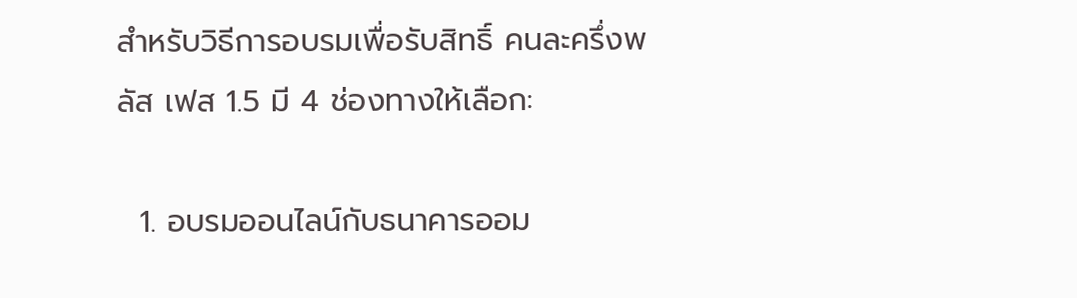สำหรับวิธีการอบรมเพื่อรับสิทธิ์ คนละครึ่งพลัส เฟส 1.5 มี 4 ช่องทางให้เลือก:

  1. อบรมออนไลน์กับธนาคารออม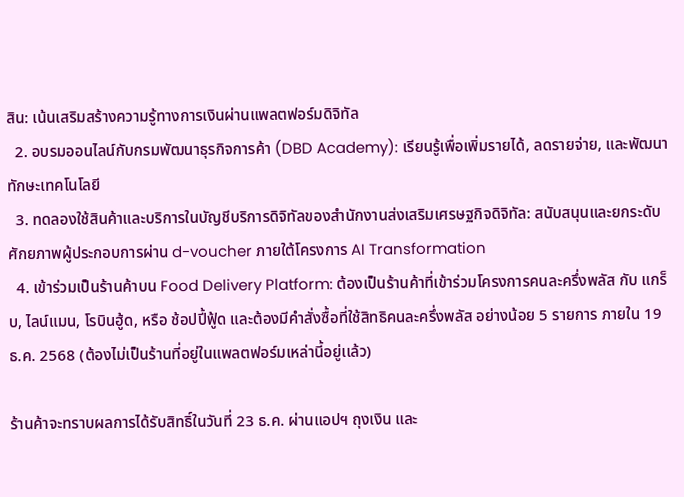สิน: เน้นเสริมสร้างความรู้ทางการเงินผ่านแพลตฟอร์มดิจิทัล
  2. อบรมออนไลน์กับกรมพัฒนาธุรกิจการค้า (DBD Academy): เรียนรู้เพื่อเพิ่มรายได้, ลดรายจ่าย, และพัฒนาทักษะเทคโนโลยี
  3. ทดลองใช้สินค้าและบริการในบัญชีบริการดิจิทัลของสำนักงานส่งเสริมเศรษฐกิจดิจิทัล: สนับสนุนและยกระดับศักยภาพผู้ประกอบการผ่าน d-voucher ภายใต้โครงการ AI Transformation
  4. เข้าร่วมเป็นร้านค้าบน Food Delivery Platform: ต้องเป็นร้านค้าที่เข้าร่วมโครงการคนละครึ่งพลัส กับ แกร็บ, ไลน์แมน, โรบินฮู้ด, หรือ ช้อปปี้ฟู้ด และต้องมีคำสั่งซื้อที่ใช้สิทธิคนละครึ่งพลัส อย่างน้อย 5 รายการ ภายใน 19 ธ.ค. 2568 (ต้องไม่เป็นร้านที่อยู่ในแพลตฟอร์มเหล่านี้อยู่เเล้ว)

ร้านค้าจะทราบผลการได้รับสิทธิ์ในวันที่ 23 ธ.ค. ผ่านแอปฯ ถุงเงิน และ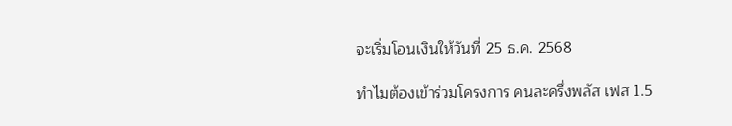จะเริ่มโอนเงินให้วันที่ 25 ธ.ค. 2568

ทำไมต้องเข้าร่วมโครงการ คนละครึ่งพลัส เฟส 1.5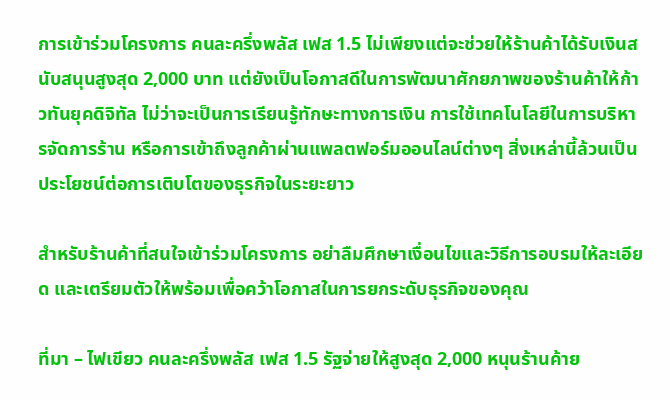การเข้าร่วมโครงการ คนละครึ่งพลัส เฟส 1.5 ไม่เพียงแต่จะช่วยให้ร้านค้าได้รับเงินสนับสนุนสูงสุด 2,000 บาท แต่ยังเป็นโอกาสดีในการพัฒนาศักยภาพของร้านค้าให้ก้าวทันยุคดิจิทัล ไม่ว่าจะเป็นการเรียนรู้ทักษะทางการเงิน การใช้เทคโนโลยีในการบริหารจัดการร้าน หรือการเข้าถึงลูกค้าผ่านแพลตฟอร์มออนไลน์ต่างๆ สิ่งเหล่านี้ล้วนเป็นประโยชน์ต่อการเติบโตของธุรกิจในระยะยาว

สำหรับร้านค้าที่สนใจเข้าร่วมโครงการ อย่าลืมศึกษาเงื่อนไขและวิธีการอบรมให้ละเอียด และเตรียมตัวให้พร้อมเพื่อคว้าโอกาสในการยกระดับธุรกิจของคุณ

ที่มา – ไฟเขียว คนละครึ่งพลัส เฟส 1.5 รัฐจ่ายให้สูงสุด 2,000 หนุนร้านค้าย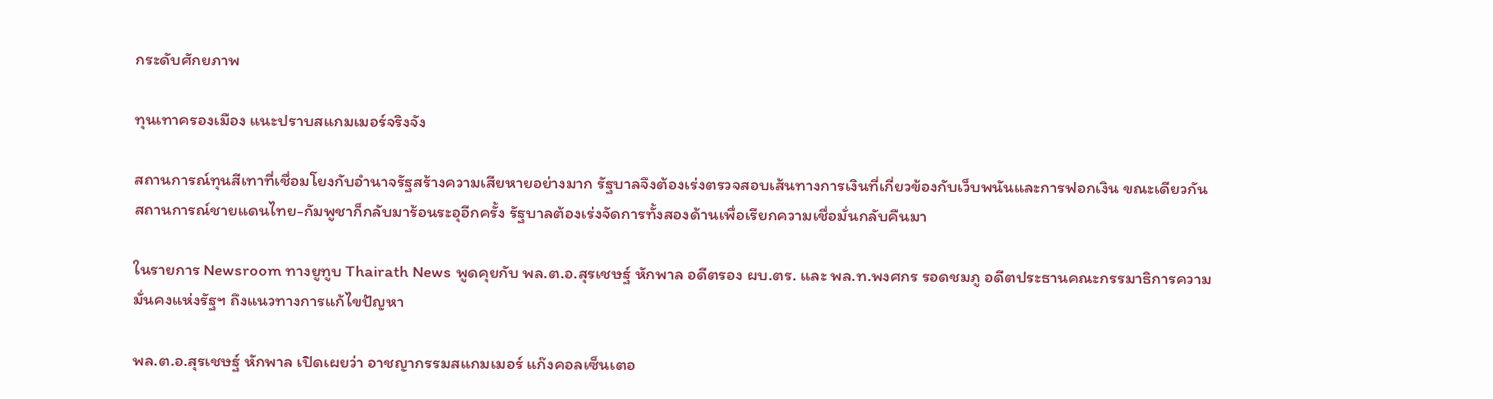กระดับศักยภาพ

ทุนเทาครองเมือง แนะปราบสแกมเมอร์จริงจัง

สถานการณ์ทุนสีเทาที่เชื่อมโยงกับอำนาจรัฐสร้างความเสียหายอย่างมาก รัฐบาลจึงต้องเร่งตรวจสอบเส้นทางการเงินที่เกี่ยวข้องกับเว็บพนันและการฟอกเงิน ขณะเดียวกัน สถานการณ์ชายแดนไทย-กัมพูชาก็กลับมาร้อนระอุอีกครั้ง รัฐบาลต้องเร่งจัดการทั้งสองด้านเพื่อเรียกความเชื่อมั่นกลับคืนมา

ในรายการ Newsroom ทางยูทูบ Thairath News พูดคุยกับ พล.ต.อ.สุรเชษฐ์ หักพาล อดีตรอง ผบ.ตร. และ พล.ท.พงศกร รอดชมภู อดีตประธานคณะกรรมาธิการความมั่นคงแห่งรัฐฯ ถึงแนวทางการแก้ไขปัญหา

พล.ต.อ.สุรเชษฐ์ หักพาล เปิดเผยว่า อาชญากรรมสแกมเมอร์ แก๊งคอลเซ็นเตอ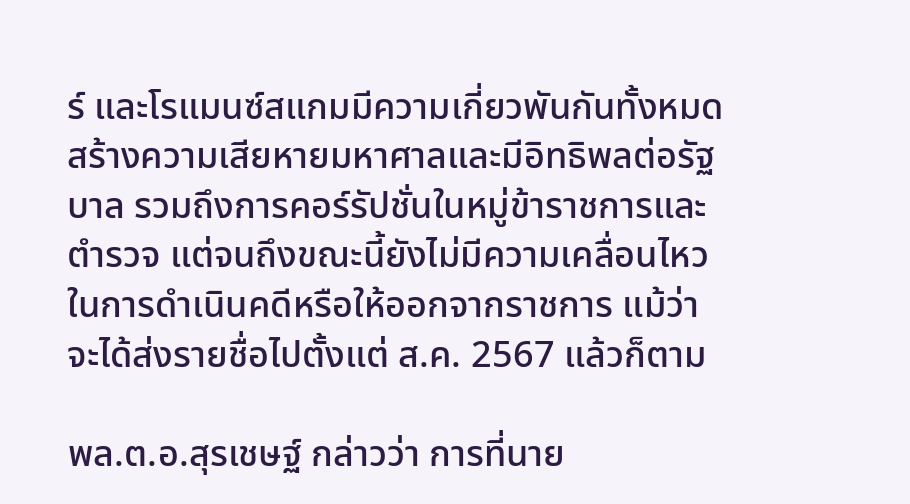ร์ และโรแมนซ์สแกมมีความเกี่ยวพันกันทั้งหมด สร้างความเสียหายมหาศาลและมีอิทธิพลต่อรัฐบาล รวมถึงการคอร์รัปชั่นในหมู่ข้าราชการและตำรวจ แต่จนถึงขณะนี้ยังไม่มีความเคลื่อนไหวในการดำเนินคดีหรือให้ออกจากราชการ แม้ว่าจะได้ส่งรายชื่อไปตั้งแต่ ส.ค. 2567 แล้วก็ตาม

พล.ต.อ.สุรเชษฐ์ กล่าวว่า การที่นาย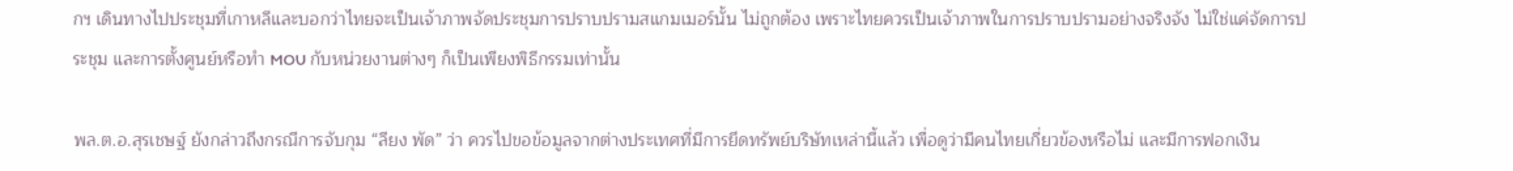กฯ เดินทางไปประชุมที่เกาหลีและบอกว่าไทยจะเป็นเจ้าภาพจัดประชุมการปราบปรามสแกมเมอร์นั้น ไม่ถูกต้อง เพราะไทยควรเป็นเจ้าภาพในการปราบปรามอย่างจริงจัง ไม่ใช่แค่จัดการประชุม และการตั้งศูนย์หรือทำ MOU กับหน่วยงานต่างๆ ก็เป็นเพียงพิธีกรรมเท่านั้น

พล.ต.อ.สุรเชษฐ์ ยังกล่าวถึงกรณีการจับกุม “ลียง พัด” ว่า ควรไปขอข้อมูลจากต่างประเทศที่มีการยึดทรัพย์บริษัทเหล่านี้แล้ว เพื่อดูว่ามีคนไทยเกี่ยวข้องหรือไม่ และมีการฟอกเงิน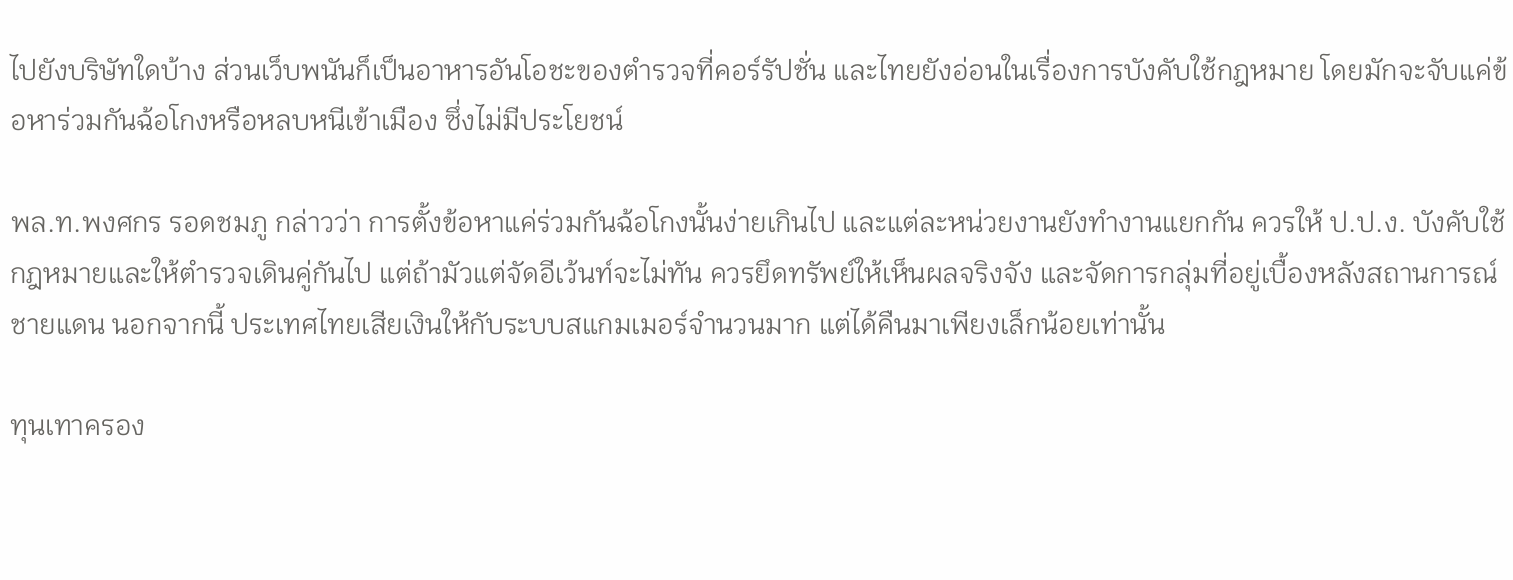ไปยังบริษัทใดบ้าง ส่วนเว็บพนันก็เป็นอาหารอันโอชะของตำรวจที่คอร์รัปชั่น และไทยยังอ่อนในเรื่องการบังคับใช้กฎหมาย โดยมักจะจับแค่ข้อหาร่วมกันฉ้อโกงหรือหลบหนีเข้าเมือง ซึ่งไม่มีประโยชน์

พล.ท.พงศกร รอดชมภู กล่าวว่า การตั้งข้อหาแค่ร่วมกันฉ้อโกงนั้นง่ายเกินไป และแต่ละหน่วยงานยังทำงานแยกกัน ควรให้ ป.ป.ง. บังคับใช้กฎหมายและให้ตำรวจเดินคู่กันไป แต่ถ้ามัวแต่จัดอีเว้นท์จะไม่ทัน ควรยึดทรัพย์ให้เห็นผลจริงจัง และจัดการกลุ่มที่อยู่เบื้องหลังสถานการณ์ชายแดน นอกจากนี้ ประเทศไทยเสียเงินให้กับระบบสแกมเมอร์จำนวนมาก แต่ได้คืนมาเพียงเล็กน้อยเท่านั้น

ทุนเทาครอง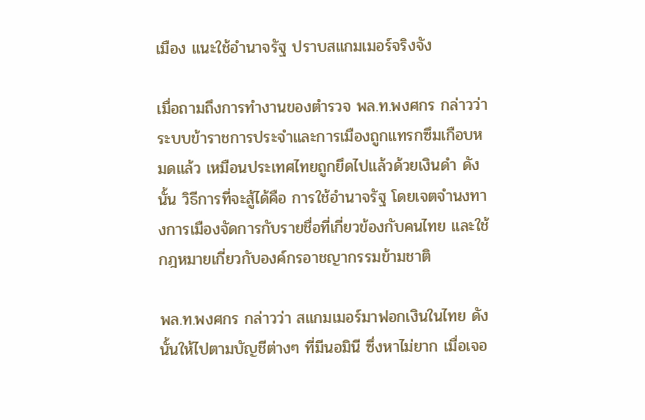เมือง แนะใช้อำนาจรัฐ ปราบสแกมเมอร์จริงจัง

เมื่อถามถึงการทำงานของตำรวจ พล.ท.พงศกร กล่าวว่า ระบบข้าราชการประจำและการเมืองถูกแทรกซึมเกือบหมดแล้ว เหมือนประเทศไทยถูกยึดไปแล้วด้วยเงินดำ ดังนั้น วิธีการที่จะสู้ได้คือ การใช้อำนาจรัฐ โดยเจตจำนงทางการเมืองจัดการกับรายชื่อที่เกี่ยวข้องกับคนไทย และใช้กฎหมายเกี่ยวกับองค์กรอาชญากรรมข้ามชาติ

พล.ท.พงศกร กล่าวว่า สแกมเมอร์มาฟอกเงินในไทย ดังนั้นให้ไปตามบัญชีต่างๆ ที่มีนอมินี ซึ่งหาไม่ยาก เมื่อเจอ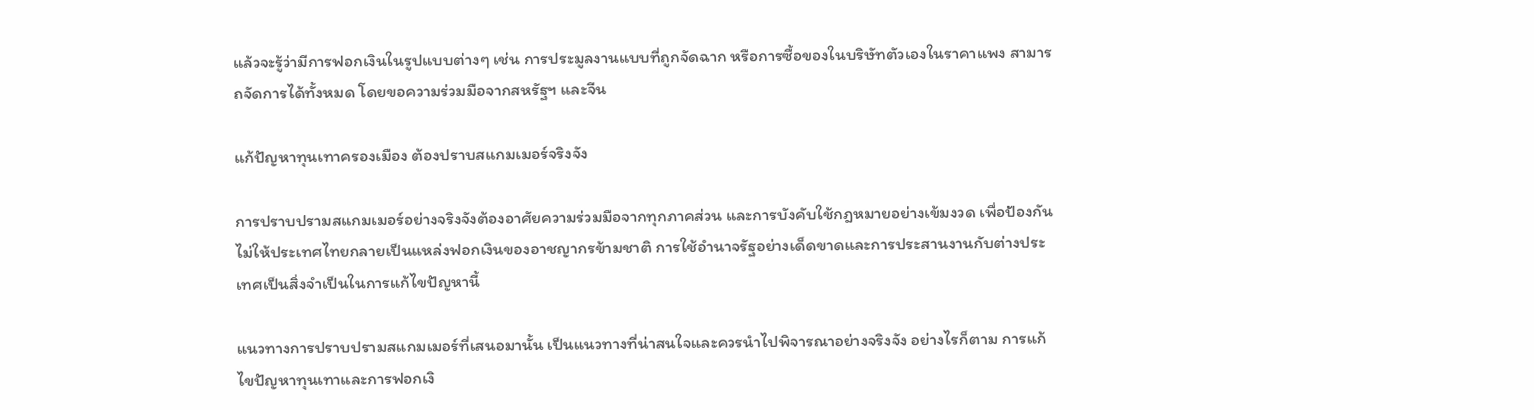แล้วจะรู้ว่ามีการฟอกเงินในรูปแบบต่างๆ เช่น การประมูลงานแบบที่ถูกจัดฉาก หรือการซื้อของในบริษัทตัวเองในราคาแพง สามารถจัดการได้ทั้งหมด โดยขอความร่วมมือจากสหรัฐฯ และจีน

แก้ปัญหาทุนเทาครองเมือง ต้องปราบสแกมเมอร์จริงจัง

การปราบปรามสแกมเมอร์อย่างจริงจังต้องอาศัยความร่วมมือจากทุกภาคส่วน และการบังคับใช้กฎหมายอย่างเข้มงวด เพื่อป้องกันไม่ให้ประเทศไทยกลายเป็นแหล่งฟอกเงินของอาชญากรข้ามชาติ การใช้อำนาจรัฐอย่างเด็ดขาดและการประสานงานกับต่างประเทศเป็นสิ่งจำเป็นในการแก้ไขปัญหานี้

แนวทางการปราบปรามสแกมเมอร์ที่เสนอมานั้น เป็นแนวทางที่น่าสนใจและควรนำไปพิจารณาอย่างจริงจัง อย่างไรก็ตาม การแก้ไขปัญหาทุนเทาและการฟอกเงิ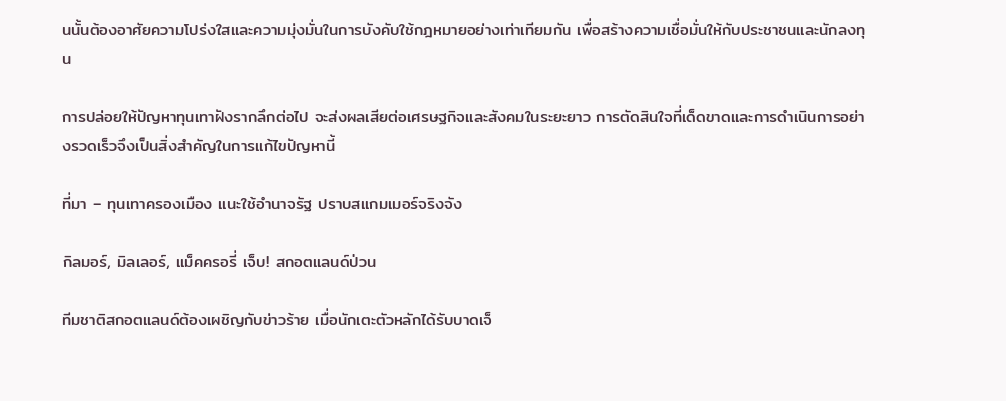นนั้นต้องอาศัยความโปร่งใสและความมุ่งมั่นในการบังคับใช้กฎหมายอย่างเท่าเทียมกัน เพื่อสร้างความเชื่อมั่นให้กับประชาชนและนักลงทุน

การปล่อยให้ปัญหาทุนเทาฝังรากลึกต่อไป จะส่งผลเสียต่อเศรษฐกิจและสังคมในระยะยาว การตัดสินใจที่เด็ดขาดและการดำเนินการอย่างรวดเร็วจึงเป็นสิ่งสำคัญในการแก้ไขปัญหานี้

ที่มา – ทุนเทาครองเมือง แนะใช้อำนาจรัฐ ปราบสแกมเมอร์จริงจัง

กิลมอร์, มิลเลอร์, แม็คครอรี่ เจ็บ! สกอตแลนด์ป่วน

ทีมชาติสกอตแลนด์ต้องเผชิญกับข่าวร้าย เมื่อนักเตะตัวหลักได้รับบาดเจ็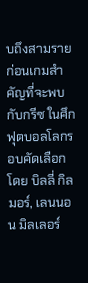บถึงสามราย ก่อนเกมสำคัญที่จะพบกับกรีซ ในศึกฟุตบอลโลกรอบคัดเลือก โดย บิลลี่ กิลมอร์, เลนนอน มิลเลอร์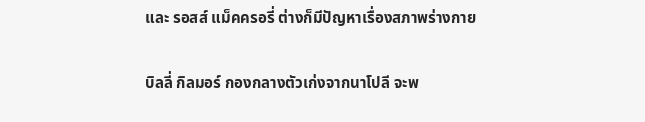และ รอสส์ แม็คครอรี่ ต่างก็มีปัญหาเรื่องสภาพร่างกาย

บิลลี่ กิลมอร์ กองกลางตัวเก่งจากนาโปลี จะพ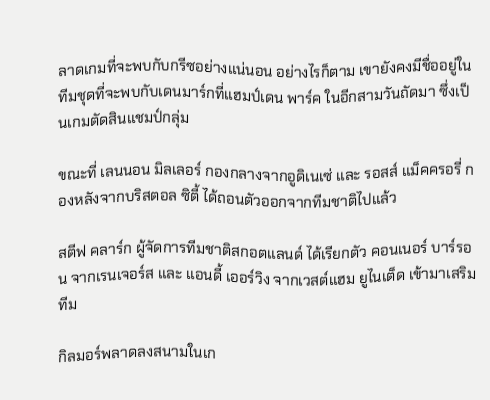ลาดเกมที่จะพบกับกรีซอย่างแน่นอน อย่างไรก็ตาม เขายังคงมีชื่ออยู่ในทีมชุดที่จะพบกับเดนมาร์กที่แฮมป์เดน พาร์ค ในอีกสามวันถัดมา ซึ่งเป็นเกมตัดสินแชมป์กลุ่ม

ขณะที่ เลนนอน มิลเลอร์ กองกลางจากอูดิเนเซ่ และ รอสส์ แม็คครอรี่ กองหลังจากบริสตอล ซิตี้ ได้ถอนตัวออกจากทีมชาติไปแล้ว

สตีฟ คลาร์ก ผู้จัดการทีมชาติสกอตแลนด์ ได้เรียกตัว คอนเนอร์ บาร์รอน จากเรนเจอร์ส และ แอนดี้ เออร์วิง จากเวสต์แฮม ยูไนเต็ด เข้ามาเสริมทีม

กิลมอร์พลาดลงสนามในเก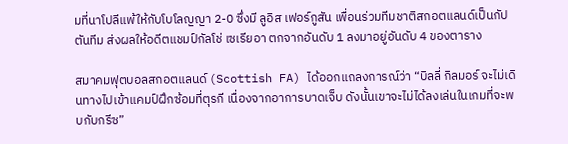มที่นาโปลีแพ้ให้กับโบโลญญา 2-0 ซึ่งมี ลูอิส เฟอร์กูสัน เพื่อนร่วมทีมชาติสกอตแลนด์เป็นกัปตันทีม ส่งผลให้อดีตแชมป์กัลโช่ เซเรียอา ตกจากอันดับ 1 ลงมาอยู่อันดับ 4 ของตาราง

สมาคมฟุตบอลสกอตแลนด์ (Scottish FA) ได้ออกแถลงการณ์ว่า “บิลลี่ กิลมอร์ จะไม่เดินทางไปเข้าแคมป์ฝึกซ้อมที่ตุรกี เนื่องจากอาการบาดเจ็บ ดังนั้นเขาจะไม่ได้ลงเล่นในเกมที่จะพบกับกรีซ”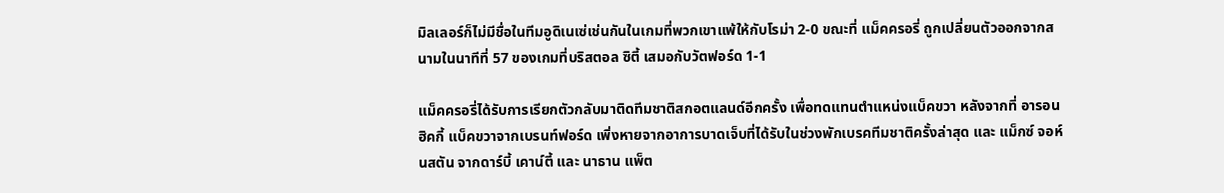มิลเลอร์ก็ไม่มีชื่อในทีมอูดิเนเซ่เช่นกันในเกมที่พวกเขาแพ้ให้กับโรม่า 2-0 ขณะที่ แม็คครอรี่ ถูกเปลี่ยนตัวออกจากสนามในนาทีที่ 57 ของเกมที่บริสตอล ซิตี้ เสมอกับวัตฟอร์ด 1-1

แม็คครอรี่ได้รับการเรียกตัวกลับมาติดทีมชาติสกอตแลนด์อีกครั้ง เพื่อทดแทนตำแหน่งแบ็คขวา หลังจากที่ อารอน ฮิคกี้ แบ็คขวาจากเบรนท์ฟอร์ด เพิ่งหายจากอาการบาดเจ็บที่ได้รับในช่วงพักเบรคทีมชาติครั้งล่าสุด และ แม็กซ์ จอห์นสตัน จากดาร์บี้ เคาน์ตี้ และ นาธาน แพ็ต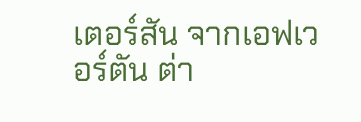เตอร์สัน จากเอฟเวอร์ตัน ต่า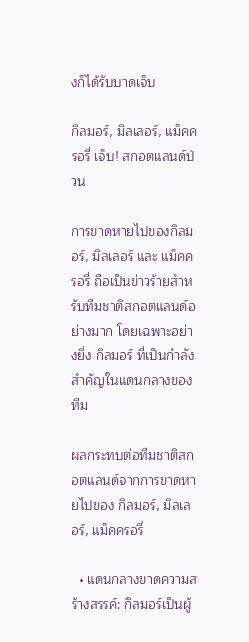งก็ได้รับบาดเจ็บ

กิลมอร์, มิลเลอร์, แม็คครอรี่ เจ็บ! สกอตแลนด์ป่วน

การขาดหายไปของกิลมอร์, มิลเลอร์ และ แม็คครอรี่ ถือเป็นข่าวร้ายสำหรับทีมชาติสกอตแลนด์อย่างมาก โดยเฉพาะอย่างยิ่ง กิลมอร์ ที่เป็นกำลังสำคัญในแดนกลางของทีม

ผลกระทบต่อทีมชาติสกอตแลนด์จากการขาดหายไปของ กิลมอร์, มิลเลอร์, แม็คครอรี่

  • แดนกลางขาดความสร้างสรรค์: กิลมอร์เป็นผู้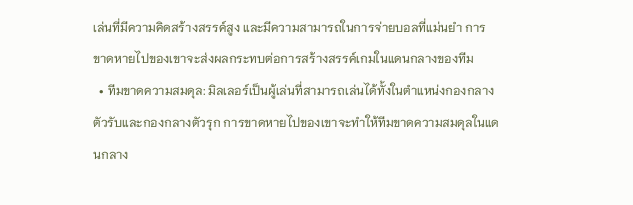เล่นที่มีความคิดสร้างสรรค์สูง และมีความสามารถในการจ่ายบอลที่แม่นยำ การขาดหายไปของเขาจะส่งผลกระทบต่อการสร้างสรรค์เกมในแดนกลางของทีม
  • ทีมขาดความสมดุล: มิลเลอร์เป็นผู้เล่นที่สามารถเล่นได้ทั้งในตำแหน่งกองกลางตัวรับและกองกลางตัวรุก การขาดหายไปของเขาจะทำให้ทีมขาดความสมดุลในแดนกลาง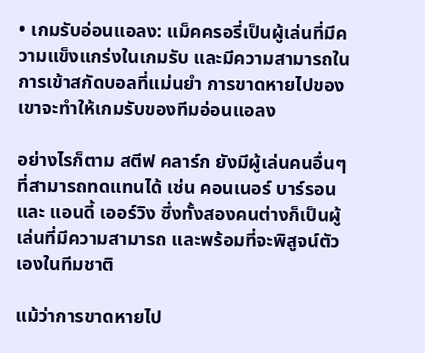• เกมรับอ่อนแอลง: แม็คครอรี่เป็นผู้เล่นที่มีความแข็งแกร่งในเกมรับ และมีความสามารถในการเข้าสกัดบอลที่แม่นยำ การขาดหายไปของเขาจะทำให้เกมรับของทีมอ่อนแอลง

อย่างไรก็ตาม สตีฟ คลาร์ก ยังมีผู้เล่นคนอื่นๆ ที่สามารถทดแทนได้ เช่น คอนเนอร์ บาร์รอน และ แอนดี้ เออร์วิง ซึ่งทั้งสองคนต่างก็เป็นผู้เล่นที่มีความสามารถ และพร้อมที่จะพิสูจน์ตัวเองในทีมชาติ

แม้ว่าการขาดหายไป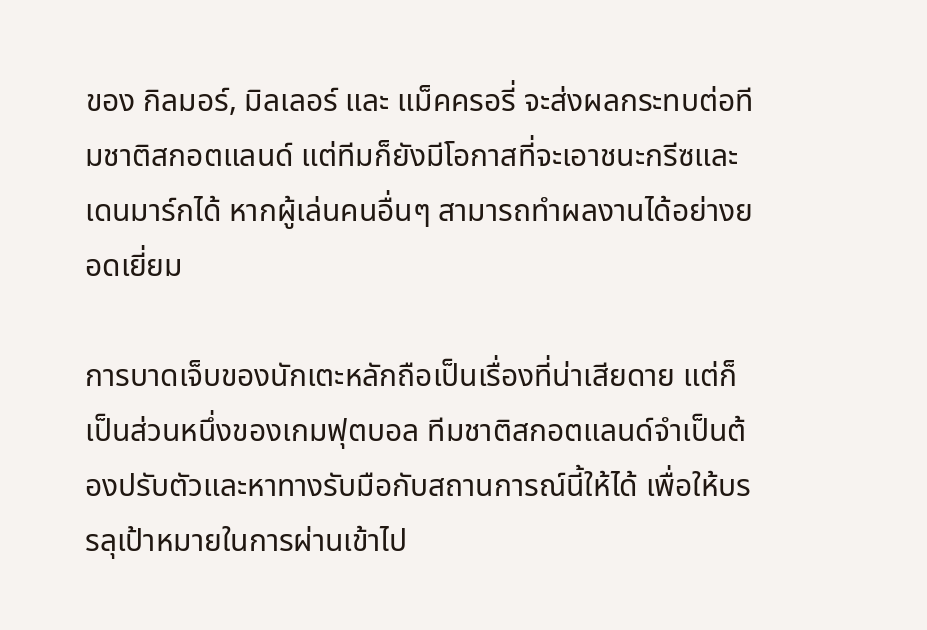ของ กิลมอร์, มิลเลอร์ และ แม็คครอรี่ จะส่งผลกระทบต่อทีมชาติสกอตแลนด์ แต่ทีมก็ยังมีโอกาสที่จะเอาชนะกรีซและเดนมาร์กได้ หากผู้เล่นคนอื่นๆ สามารถทำผลงานได้อย่างยอดเยี่ยม

การบาดเจ็บของนักเตะหลักถือเป็นเรื่องที่น่าเสียดาย แต่ก็เป็นส่วนหนึ่งของเกมฟุตบอล ทีมชาติสกอตแลนด์จำเป็นต้องปรับตัวและหาทางรับมือกับสถานการณ์นี้ให้ได้ เพื่อให้บรรลุเป้าหมายในการผ่านเข้าไป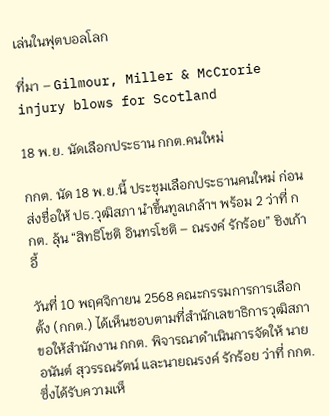เล่นในฟุตบอลโลก

ที่มา – Gilmour, Miller & McCrorie injury blows for Scotland

18 พ.ย. นัดเลือกประธาน กกต.คนใหม่

กกต. นัด 18 พ.ย.นี้ ประชุมเลือกประธานคนใหม่ ก่อนส่งชื่อให้ ปธ.วุฒิสภา นำขึ้นทูลเกล้าฯ พร้อม 2 ว่าที่ กกต. ลุ้น “สิทธิโชติ อินทรโชติ – ณรงค์ รักร้อย” ชิงเก้าอี้

วันที่ 10 พฤศจิกายน 2568 คณะกรรมการการเลือกตั้ง (กกต.) ได้เห็นชอบตามที่สำนักเลขาธิการวุฒิสภาขอให้สำนักงาน กกต. พิจารณาดำเนินการจัดให้ นายอนันต์ สุวรรณรัตน์ และนายณรงค์ รักร้อย ว่าที่ กกต. ซึ่งได้รับความเห็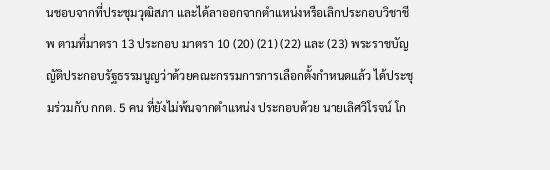นชอบจากที่ประชุมวุฒิสภา และได้ลาออกจากตำแหน่งหรือเลิกประกอบวิชาชีพ ตามที่มาตรา 13 ประกอบ มาตรา 10 (20) (21) (22) และ (23) พระราชบัญญัติประกอบรัฐธรรมนูญว่าด้วยคณะกรรมการการเลือกตั้งกำหนดแล้ว ได้ประชุมร่วมกับ กกต. 5 คน ที่ยังไม่พ้นจากตำแหน่ง ประกอบด้วย นายเลิศวิโรจน์ โก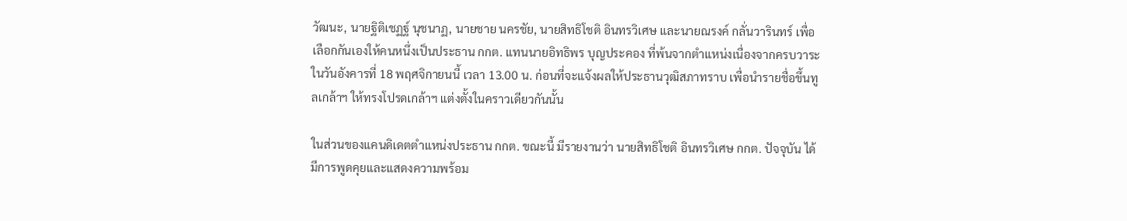วัฒนะ, นายฐิติเชฏฐ์ นุชนาฏ, นายชาย นครชัย, นายสิทธิโชติ อินทรวิเศษ และนายณรงค์ กลั่นวารินทร์ เพื่อเลือกกันเองให้คนหนึ่งเป็นประธาน กกต. แทนนายอิทธิพร บุญประคอง ที่พ้นจากตำแหน่งเนื่องจากครบวาระ ในวันอังคารที่ 18 พฤศจิกายนนี้ เวลา 13.00 น. ก่อนที่จะแจ้งผลให้ประธานวุฒิสภาทราบ เพื่อนำรายชื่อขึ้นทูลเกล้าฯ ให้ทรงโปรดเกล้าฯ แต่งตั้งในคราวเดียวกันนั้น

ในส่วนของแคนดิเดตตำแหน่งประธาน กกต. ขณะนี้ มีรายงานว่า นายสิทธิโชติ อินทรวิเศษ กกต. ปัจจุบัน ได้มีการพูดคุยและแสดงความพร้อม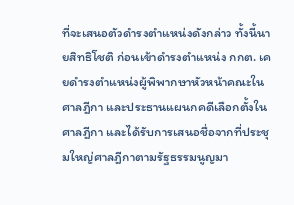ที่จะเสนอตัวดำรงตำแหน่งดังกล่าว ทั้งนี้นายสิทธิโชติ ก่อนเข้าดำรงตำแหน่ง กกต. เคยดำรงตำแหน่งผู้พิพากษาหัวหน้าคณะในศาลฎีกา และประธานแผนกคดีเลือกตั้งในศาลฎีกา และได้รับการเสนอชื่อจากที่ประชุมใหญ่ศาลฎีกาตามรัฐธรรมนูญมา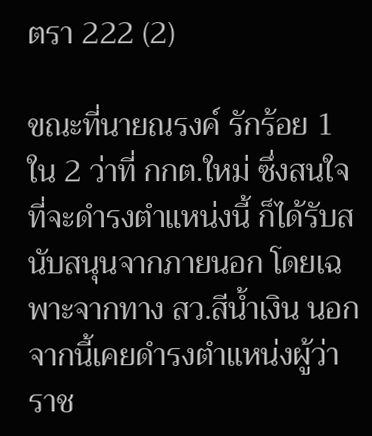ตรา 222 (2)

ขณะที่นายณรงค์ รักร้อย 1 ใน 2 ว่าที่ กกต.ใหม่ ซึ่งสนใจที่จะดำรงตำแหน่งนี้ ก็ได้รับสนับสนุนจากภายนอก โดยเฉพาะจากทาง สว.สีน้ำเงิน นอกจากนี้เคยดำรงตำแหน่งผู้ว่าราช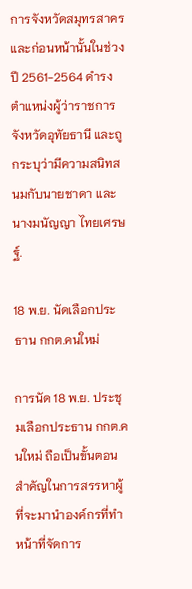การจังหวัดสมุทรสาคร และก่อนหน้านั้นในช่วงปี 2561-2564 ดำรงตำแหน่งผู้ว่าราชการจังหวัดอุทัยธานี และถูกระบุว่ามีความสนิทสนมกับนายชาดา และนางมนัญญา ไทยเศรษฐ์.

18 พ.ย. นัดเลือกประธาน กกต.คนใหม่

การนัด 18 พ.ย. ประชุมเลือกประธาน กกต.คนใหม่ ถือเป็นขั้นตอนสำคัญในการสรรหาผู้ที่จะมานำองค์กรที่ทำหน้าที่จัดการ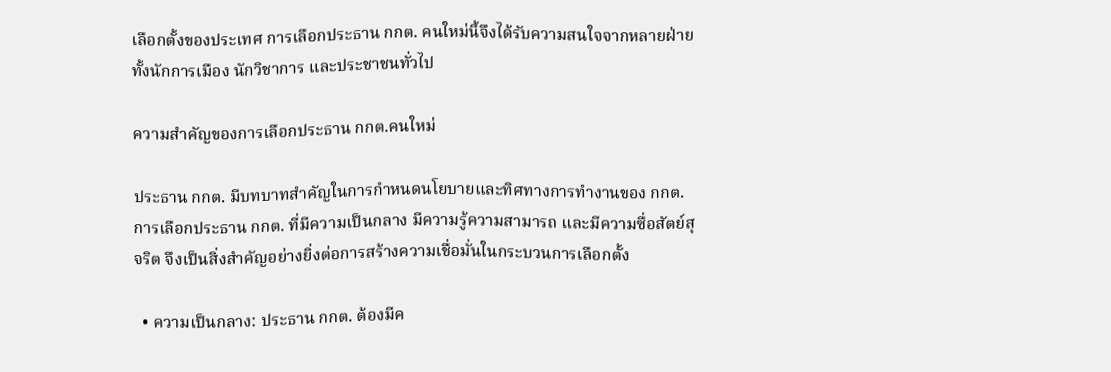เลือกตั้งของประเทศ การเลือกประธาน กกต. คนใหม่นี้จึงได้รับความสนใจจากหลายฝ่าย ทั้งนักการเมือง นักวิชาการ และประชาชนทั่วไป

ความสำคัญของการเลือกประธาน กกต.คนใหม่

ประธาน กกต. มีบทบาทสำคัญในการกำหนดนโยบายและทิศทางการทำงานของ กกต. การเลือกประธาน กกต. ที่มีความเป็นกลาง มีความรู้ความสามารถ และมีความซื่อสัตย์สุจริต จึงเป็นสิ่งสำคัญอย่างยิ่งต่อการสร้างความเชื่อมั่นในกระบวนการเลือกตั้ง

  • ความเป็นกลาง: ประธาน กกต. ต้องมีค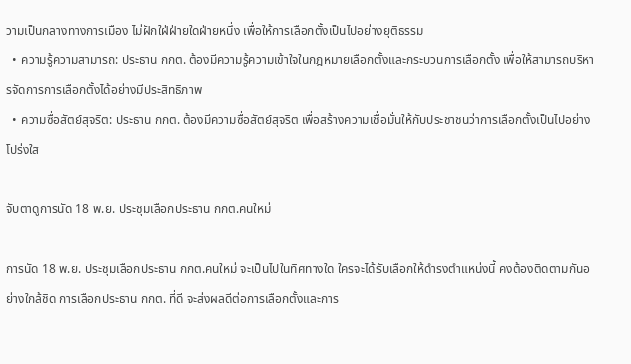วามเป็นกลางทางการเมือง ไม่ฝักใฝ่ฝ่ายใดฝ่ายหนึ่ง เพื่อให้การเลือกตั้งเป็นไปอย่างยุติธรรม
  • ความรู้ความสามารถ: ประธาน กกต. ต้องมีความรู้ความเข้าใจในกฎหมายเลือกตั้งและกระบวนการเลือกตั้ง เพื่อให้สามารถบริหารจัดการการเลือกตั้งได้อย่างมีประสิทธิภาพ
  • ความซื่อสัตย์สุจริต: ประธาน กกต. ต้องมีความซื่อสัตย์สุจริต เพื่อสร้างความเชื่อมั่นให้กับประชาชนว่าการเลือกตั้งเป็นไปอย่างโปร่งใส

จับตาดูการนัด 18 พ.ย. ประชุมเลือกประธาน กกต.คนใหม่

การนัด 18 พ.ย. ประชุมเลือกประธาน กกต.คนใหม่ จะเป็นไปในทิศทางใด ใครจะได้รับเลือกให้ดำรงตำแหน่งนี้ คงต้องติดตามกันอย่างใกล้ชิด การเลือกประธาน กกต. ที่ดี จะส่งผลดีต่อการเลือกตั้งและการ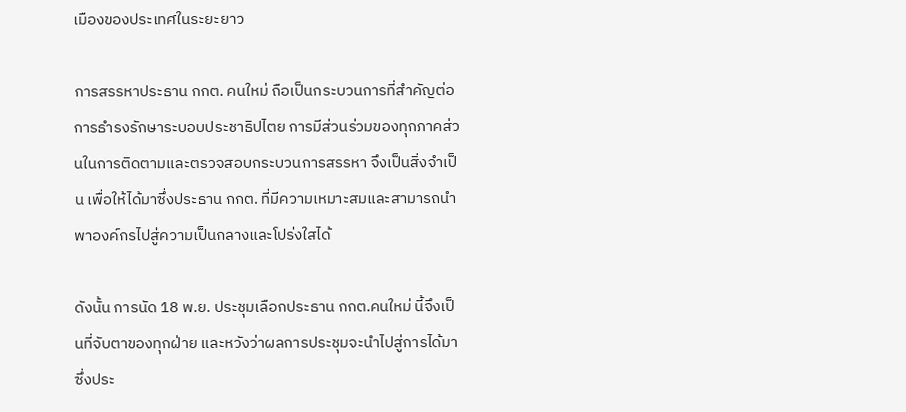เมืองของประเทศในระยะยาว

การสรรหาประธาน กกต. คนใหม่ ถือเป็นกระบวนการที่สำคัญต่อการธำรงรักษาระบอบประชาธิปไตย การมีส่วนร่วมของทุกภาคส่วนในการติดตามและตรวจสอบกระบวนการสรรหา จึงเป็นสิ่งจำเป็น เพื่อให้ได้มาซึ่งประธาน กกต. ที่มีความเหมาะสมและสามารถนำพาองค์กรไปสู่ความเป็นกลางและโปร่งใสได้

ดังนั้น การนัด 18 พ.ย. ประชุมเลือกประธาน กกต.คนใหม่ นี้จึงเป็นที่จับตาของทุกฝ่าย และหวังว่าผลการประชุมจะนำไปสู่การได้มาซึ่งประ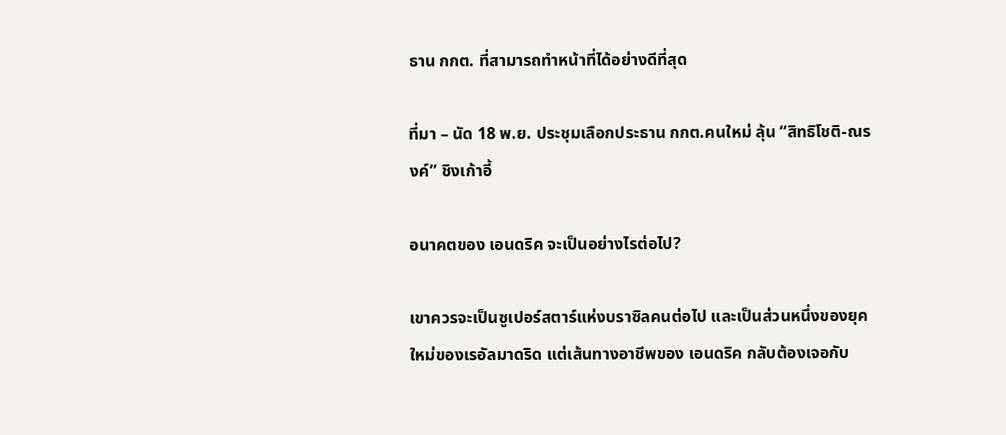ธาน กกต. ที่สามารถทำหน้าที่ได้อย่างดีที่สุด

ที่มา – นัด 18 พ.ย. ประชุมเลือกประธาน กกต.คนใหม่ ลุ้น “สิทธิโชติ-ณรงค์” ชิงเก้าอี้

อนาคตของ เอนดริค จะเป็นอย่างไรต่อไป?

เขาควรจะเป็นซูเปอร์สตาร์แห่งบราซิลคนต่อไป และเป็นส่วนหนึ่งของยุคใหม่ของเรอัลมาดริด แต่เส้นทางอาชีพของ เอนดริค กลับต้องเจอกับ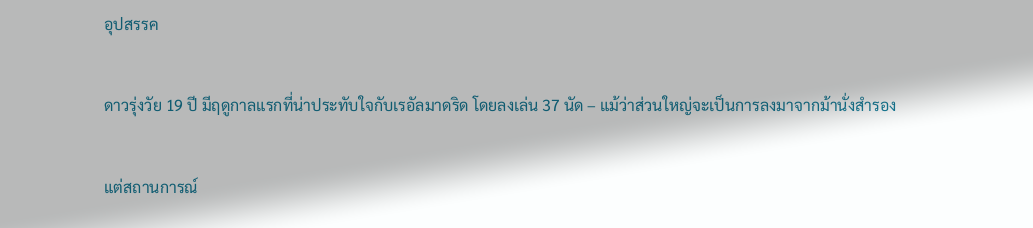อุปสรรค

ดาวรุ่งวัย 19 ปี มีฤดูกาลแรกที่น่าประทับใจกับเรอัลมาดริด โดยลงเล่น 37 นัด – แม้ว่าส่วนใหญ่จะเป็นการลงมาจากม้านั่งสำรอง

แต่สถานการณ์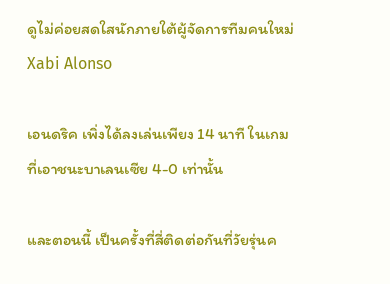ดูไม่ค่อยสดใสนักภายใต้ผู้จัดการทีมคนใหม่ Xabi Alonso

เอนดริค เพิ่งได้ลงเล่นเพียง 14 นาที ในเกมที่เอาชนะบาเลนเซีย 4-0 เท่านั้น

และตอนนี้ เป็นครั้งที่สี่ติดต่อกันที่วัยรุ่นค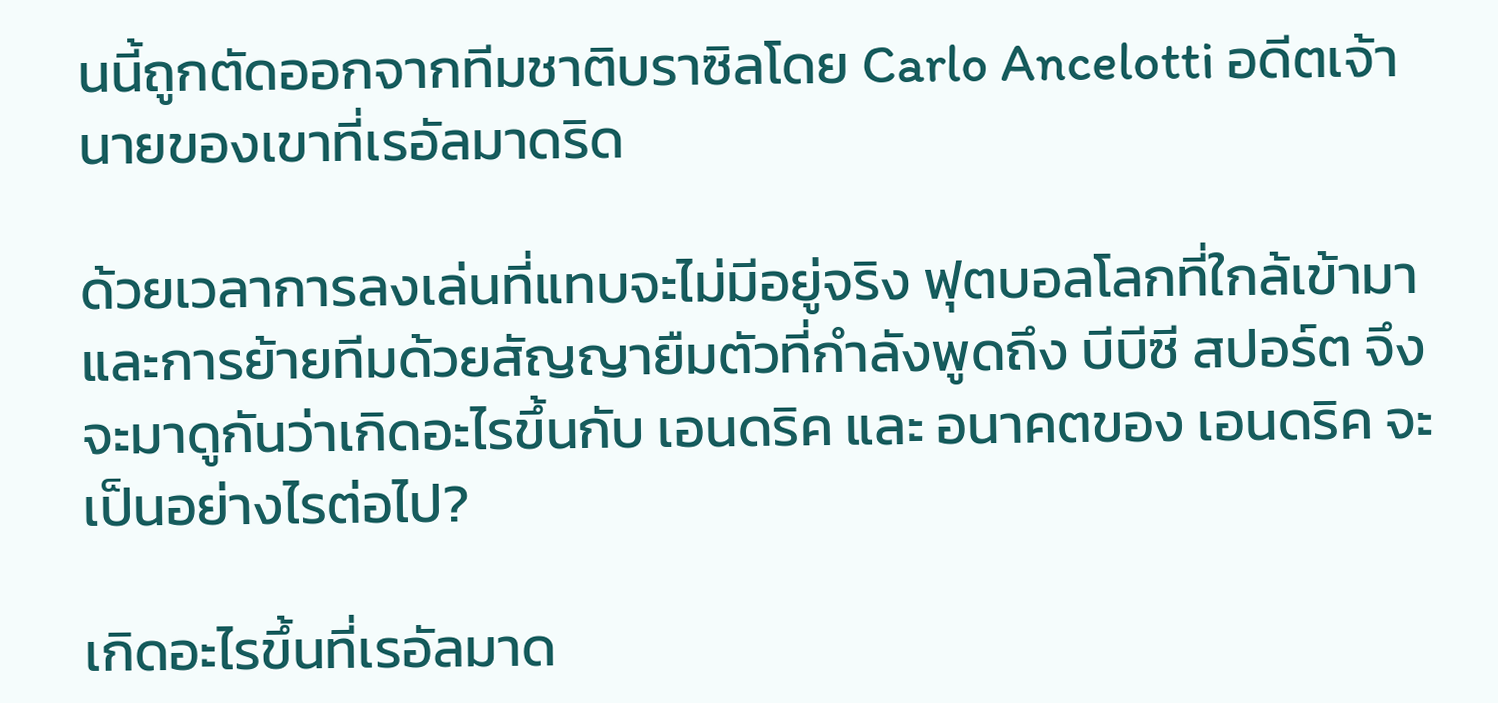นนี้ถูกตัดออกจากทีมชาติบราซิลโดย Carlo Ancelotti อดีตเจ้านายของเขาที่เรอัลมาดริด

ด้วยเวลาการลงเล่นที่แทบจะไม่มีอยู่จริง ฟุตบอลโลกที่ใกล้เข้ามา และการย้ายทีมด้วยสัญญายืมตัวที่กำลังพูดถึง บีบีซี สปอร์ต จึงจะมาดูกันว่าเกิดอะไรขึ้นกับ เอนดริค และ อนาคตของ เอนดริค จะเป็นอย่างไรต่อไป?

เกิดอะไรขึ้นที่เรอัลมาด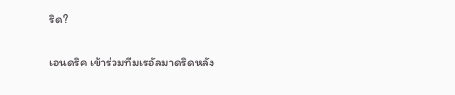ริด?

เอนดริค เข้าร่วมทีมเรอัลมาดริดหลัง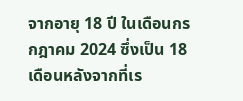จากอายุ 18 ปี ในเดือนกรกฎาคม 2024 ซึ่งเป็น 18 เดือนหลังจากที่เร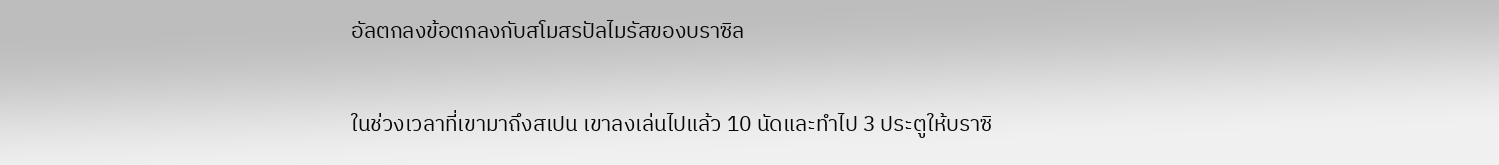อัลตกลงข้อตกลงกับสโมสรปัลไมรัสของบราซิล

ในช่วงเวลาที่เขามาถึงสเปน เขาลงเล่นไปแล้ว 10 นัดและทำไป 3 ประตูให้บราซิ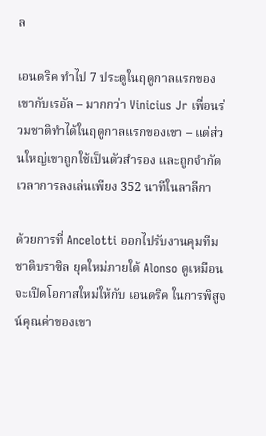ล

เอนดริค ทำไป 7 ประตูในฤดูกาลแรกของเขากับเรอัล – มากกว่า Vinicius Jr เพื่อนร่วมชาติทำได้ในฤดูกาลแรกของเขา – แต่ส่วนใหญ่เขาถูกใช้เป็นตัวสำรอง และถูกจำกัดเวลาการลงเล่นเพียง 352 นาทีในลาลีกา

ด้วยการที่ Ancelotti ออกไปรับงานคุมทีมชาติบราซิล ยุคใหม่ภายใต้ Alonso ดูเหมือนจะเปิดโอกาสใหม่ให้กับ เอนดริค ในการพิสูจน์คุณค่าของเขา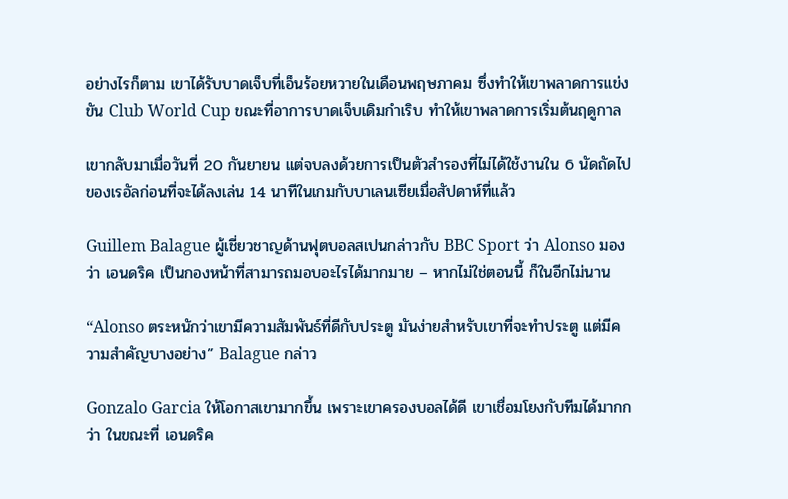อย่างไรก็ตาม เขาได้รับบาดเจ็บที่เอ็นร้อยหวายในเดือนพฤษภาคม ซึ่งทำให้เขาพลาดการแข่งขัน Club World Cup ขณะที่อาการบาดเจ็บเดิมกำเริบ ทำให้เขาพลาดการเริ่มต้นฤดูกาล

เขากลับมาเมื่อวันที่ 20 กันยายน แต่จบลงด้วยการเป็นตัวสำรองที่ไม่ได้ใช้งานใน 6 นัดถัดไปของเรอัลก่อนที่จะได้ลงเล่น 14 นาทีในเกมกับบาเลนเซียเมื่อสัปดาห์ที่แล้ว

Guillem Balague ผู้เชี่ยวชาญด้านฟุตบอลสเปนกล่าวกับ BBC Sport ว่า Alonso มองว่า เอนดริค เป็นกองหน้าที่สามารถมอบอะไรได้มากมาย – หากไม่ใช่ตอนนี้ ก็ในอีกไม่นาน

“Alonso ตระหนักว่าเขามีความสัมพันธ์ที่ดีกับประตู มันง่ายสำหรับเขาที่จะทำประตู แต่มีความสำคัญบางอย่าง” Balague กล่าว

Gonzalo Garcia ให้โอกาสเขามากขึ้น เพราะเขาครองบอลได้ดี เขาเชื่อมโยงกับทีมได้มากกว่า ในขณะที่ เอนดริค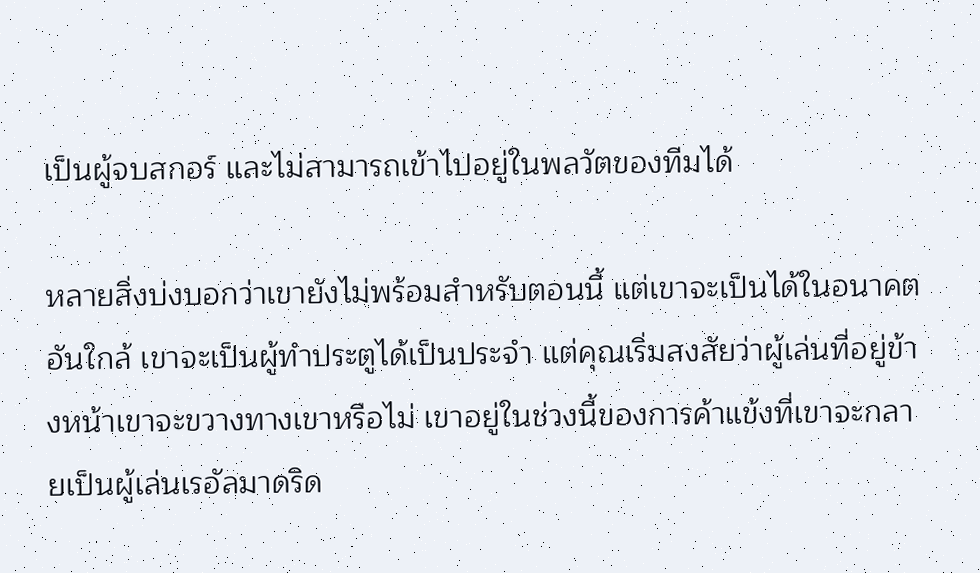เป็นผู้จบสกอร์ และไม่สามารถเข้าไปอยู่ในพลวัตของทีมได้

หลายสิ่งบ่งบอกว่าเขายังไม่พร้อมสำหรับตอนนี้ แต่เขาจะเป็นได้ในอนาคตอันใกล้ เขาจะเป็นผู้ทำประตูได้เป็นประจำ แต่คุณเริ่มสงสัยว่าผู้เล่นที่อยู่ข้างหน้าเขาจะขวางทางเขาหรือไม่ เขาอยู่ในช่วงนี้ของการค้าแข้งที่เขาจะกลายเป็นผู้เล่นเรอัลมาดริด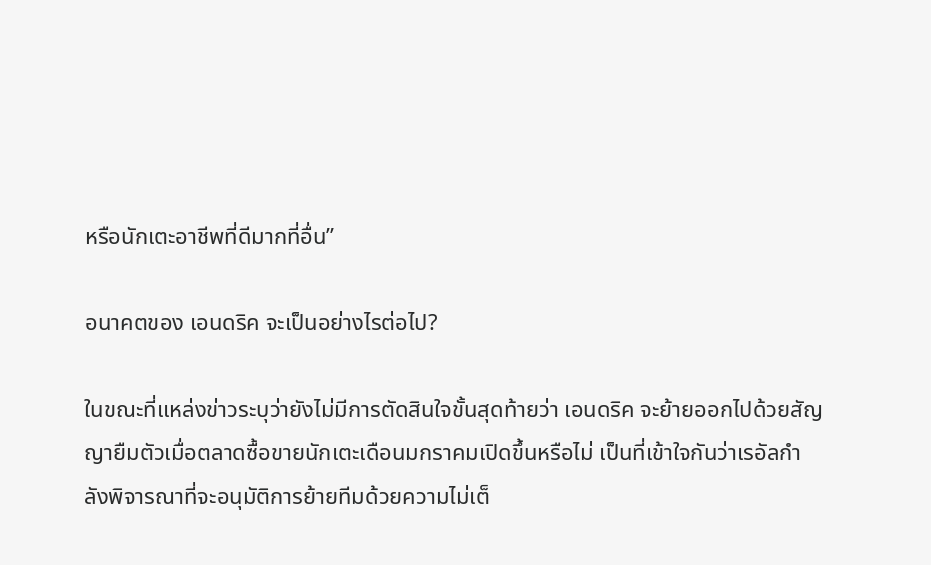หรือนักเตะอาชีพที่ดีมากที่อื่น”

อนาคตของ เอนดริค จะเป็นอย่างไรต่อไป?

ในขณะที่แหล่งข่าวระบุว่ายังไม่มีการตัดสินใจขั้นสุดท้ายว่า เอนดริค จะย้ายออกไปด้วยสัญญายืมตัวเมื่อตลาดซื้อขายนักเตะเดือนมกราคมเปิดขึ้นหรือไม่ เป็นที่เข้าใจกันว่าเรอัลกำลังพิจารณาที่จะอนุมัติการย้ายทีมด้วยความไม่เต็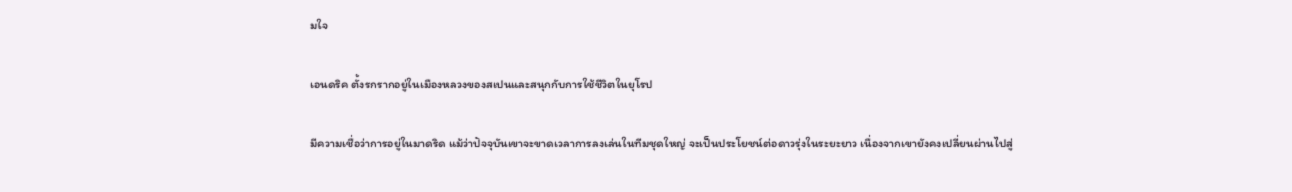มใจ

เอนดริค ตั้งรกรากอยู่ในเมืองหลวงของสเปนและสนุกกับการใช้ชีวิตในยุโรป

มีความเชื่อว่าการอยู่ในมาดริด แม้ว่าปัจจุบันเขาจะขาดเวลาการลงเล่นในทีมชุดใหญ่ จะเป็นประโยชน์ต่อดาวรุ่งในระยะยาว เนื่องจากเขายังคงเปลี่ยนผ่านไปสู่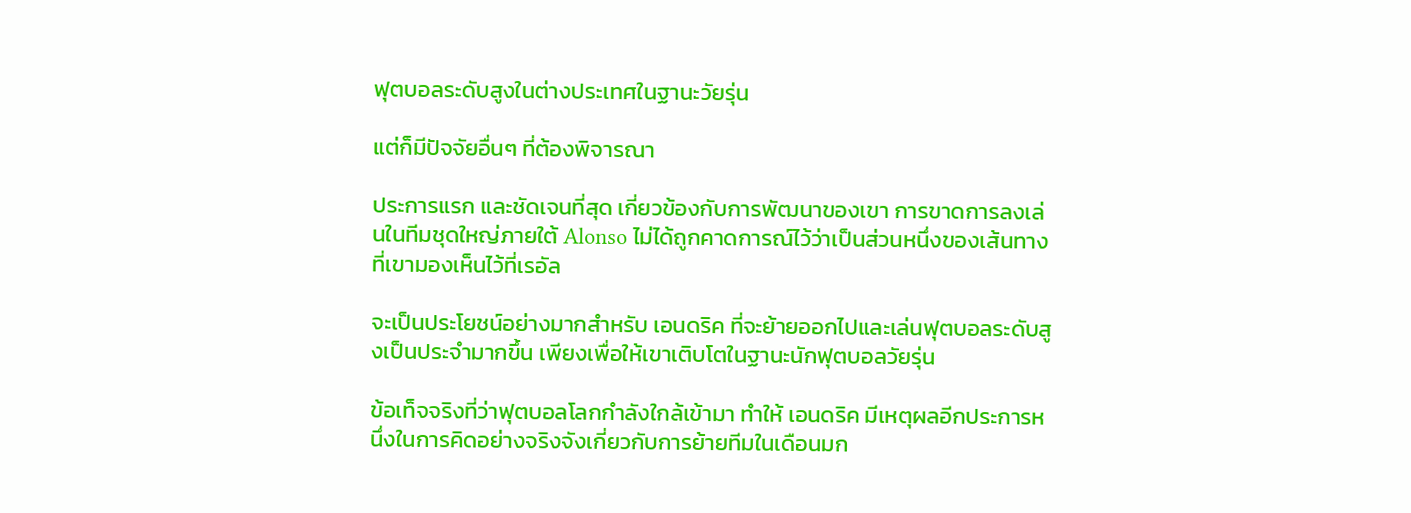ฟุตบอลระดับสูงในต่างประเทศในฐานะวัยรุ่น

แต่ก็มีปัจจัยอื่นๆ ที่ต้องพิจารณา

ประการแรก และชัดเจนที่สุด เกี่ยวข้องกับการพัฒนาของเขา การขาดการลงเล่นในทีมชุดใหญ่ภายใต้ Alonso ไม่ได้ถูกคาดการณ์ไว้ว่าเป็นส่วนหนึ่งของเส้นทางที่เขามองเห็นไว้ที่เรอัล

จะเป็นประโยชน์อย่างมากสำหรับ เอนดริค ที่จะย้ายออกไปและเล่นฟุตบอลระดับสูงเป็นประจำมากขึ้น เพียงเพื่อให้เขาเติบโตในฐานะนักฟุตบอลวัยรุ่น

ข้อเท็จจริงที่ว่าฟุตบอลโลกกำลังใกล้เข้ามา ทำให้ เอนดริค มีเหตุผลอีกประการหนึ่งในการคิดอย่างจริงจังเกี่ยวกับการย้ายทีมในเดือนมก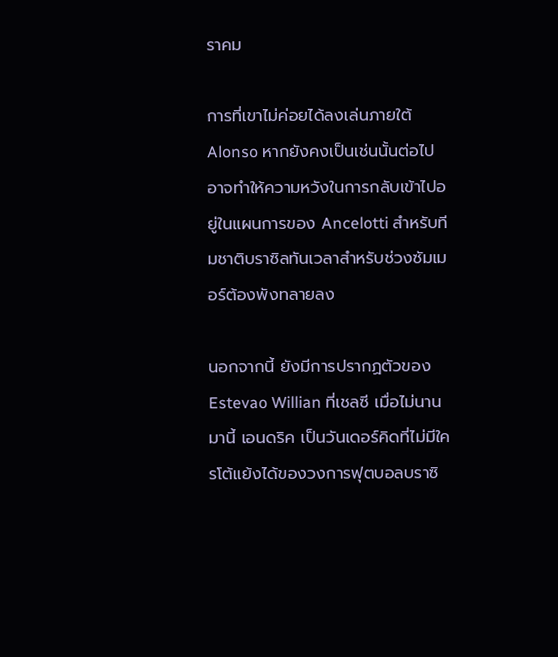ราคม

การที่เขาไม่ค่อยได้ลงเล่นภายใต้ Alonso หากยังคงเป็นเช่นนั้นต่อไป อาจทำให้ความหวังในการกลับเข้าไปอยู่ในแผนการของ Ancelotti สำหรับทีมชาติบราซิลทันเวลาสำหรับช่วงซัมเมอร์ต้องพังทลายลง

นอกจากนี้ ยังมีการปรากฏตัวของ Estevao Willian ที่เชลซี เมื่อไม่นานมานี้ เอนดริค เป็นวันเดอร์คิดที่ไม่มีใครโต้แย้งได้ของวงการฟุตบอลบราซิ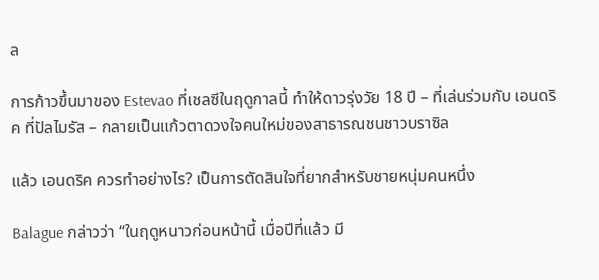ล

การก้าวขึ้นมาของ Estevao ที่เชลซีในฤดูกาลนี้ ทำให้ดาวรุ่งวัย 18 ปี – ที่เล่นร่วมกับ เอนดริค ที่ปัลไมรัส – กลายเป็นแก้วตาดวงใจคนใหม่ของสาธารณชนชาวบราซิล

แล้ว เอนดริค ควรทำอย่างไร? เป็นการตัดสินใจที่ยากสำหรับชายหนุ่มคนหนึ่ง

Balague กล่าวว่า “ในฤดูหนาวก่อนหน้านี้ เมื่อปีที่แล้ว มี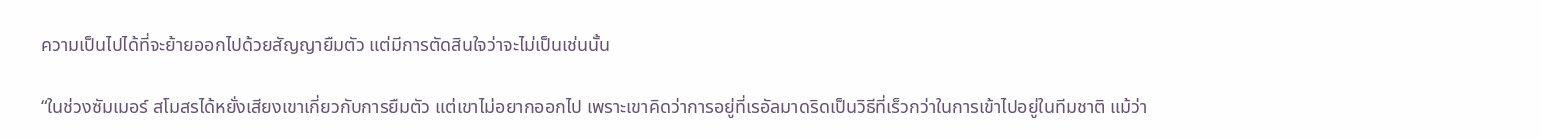ความเป็นไปได้ที่จะย้ายออกไปด้วยสัญญายืมตัว แต่มีการตัดสินใจว่าจะไม่เป็นเช่นนั้น

“ในช่วงซัมเมอร์ สโมสรได้หยั่งเสียงเขาเกี่ยวกับการยืมตัว แต่เขาไม่อยากออกไป เพราะเขาคิดว่าการอยู่ที่เรอัลมาดริดเป็นวิธีที่เร็วกว่าในการเข้าไปอยู่ในทีมชาติ แม้ว่า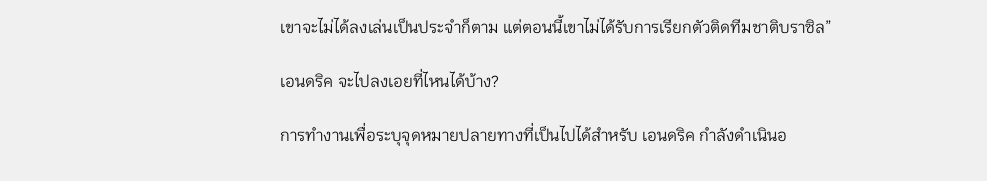เขาจะไม่ได้ลงเล่นเป็นประจำก็ตาม แต่ตอนนี้เขาไม่ได้รับการเรียกตัวติดทีมชาติบราซิล”

เอนดริค จะไปลงเอยที่ไหนได้บ้าง?

การทำงานเพื่อระบุจุดหมายปลายทางที่เป็นไปได้สำหรับ เอนดริค กำลังดำเนินอ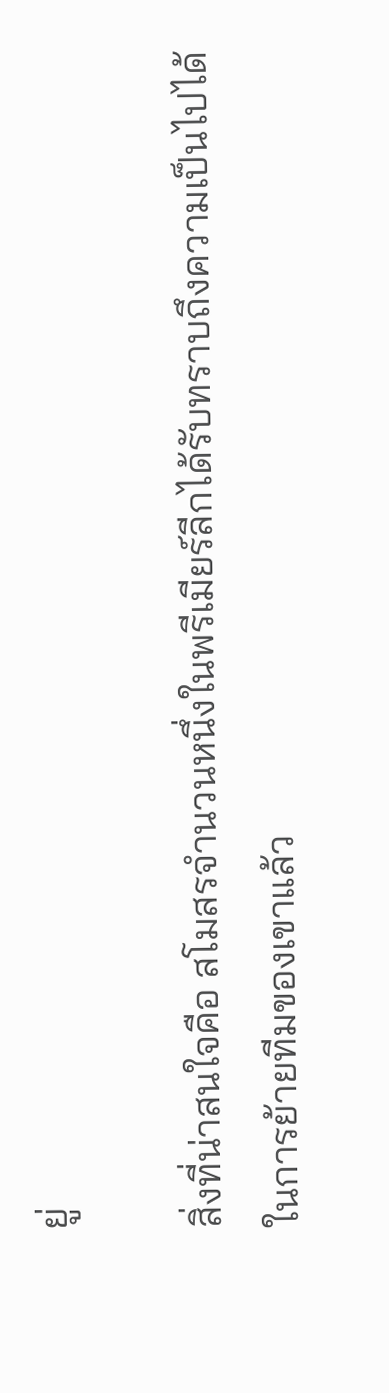ยู่

สิ่งที่น่าสนใจคือ สโมสรจำนวนหนึ่งในพรีเมียร์ลีกได้รับทราบถึงความเป็นไปได้ในการย้ายทีมของเขาแล้ว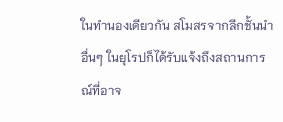ในทำนองเดียวกัน สโมสรจากลีกชั้นนำอื่นๆ ในยุโรปก็ได้รับแจ้งถึงสถานการณ์ที่อาจ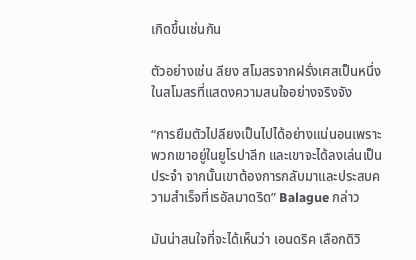เกิดขึ้นเช่นกัน

ตัวอย่างเช่น ลียง สโมสรจากฝรั่งเศสเป็นหนึ่งในสโมสรที่แสดงความสนใจอย่างจริงจัง

“การยืมตัวไปลียงเป็นไปได้อย่างแน่นอนเพราะพวกเขาอยู่ในยูโรปาลีก และเขาจะได้ลงเล่นเป็นประจำ จากนั้นเขาต้องการกลับมาและประสบความสำเร็จที่เรอัลมาดริด” Balague กล่าว

มันน่าสนใจที่จะได้เห็นว่า เอนดริค เลือกดิวิ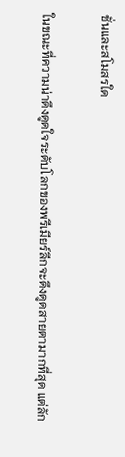ชั่นและสโมสรใด

ในขณะที่ความน่าดึงดูดใจระดับโลกของพรีเมียร์ลีกจะดึงดูดสายตามากที่สุด แต่ลัก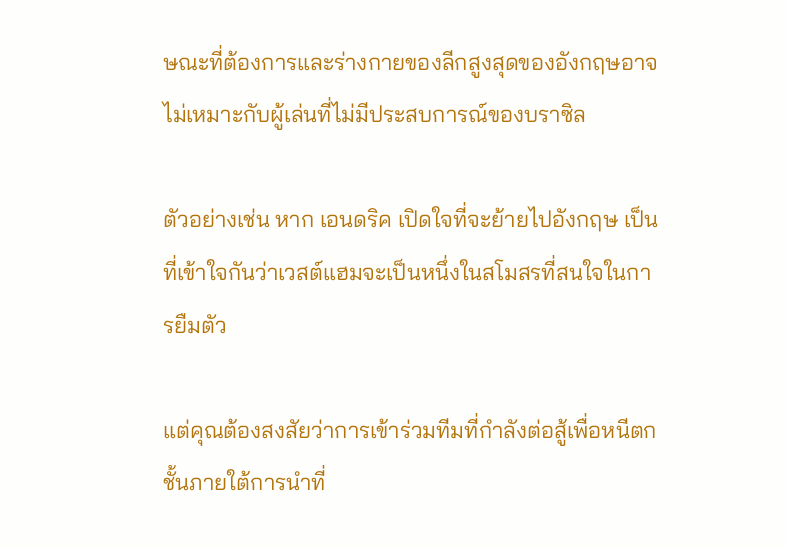ษณะที่ต้องการและร่างกายของลีกสูงสุดของอังกฤษอาจไม่เหมาะกับผู้เล่นที่ไม่มีประสบการณ์ของบราซิล

ตัวอย่างเช่น หาก เอนดริค เปิดใจที่จะย้ายไปอังกฤษ เป็นที่เข้าใจกันว่าเวสต์แฮมจะเป็นหนึ่งในสโมสรที่สนใจในการยืมตัว

แต่คุณต้องสงสัยว่าการเข้าร่วมทีมที่กำลังต่อสู้เพื่อหนีตกชั้นภายใต้การนำที่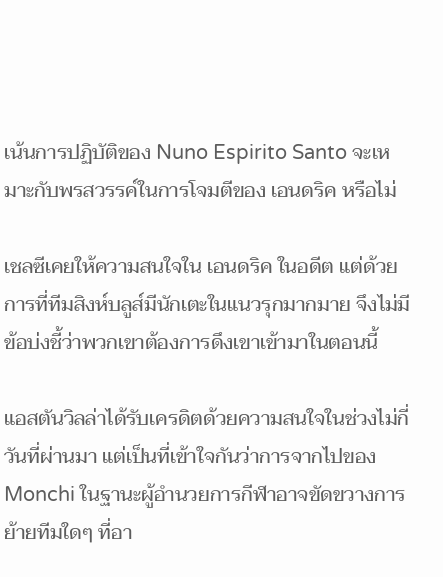เน้นการปฏิบัติของ Nuno Espirito Santo จะเหมาะกับพรสวรรค์ในการโจมตีของ เอนดริค หรือไม่

เชลซีเคยให้ความสนใจใน เอนดริค ในอดีต แต่ด้วยการที่ทีมสิงห์บลูส์มีนักเตะในแนวรุกมากมาย จึงไม่มีข้อบ่งชี้ว่าพวกเขาต้องการดึงเขาเข้ามาในตอนนี้

แอสตันวิลล่าได้รับเครดิตด้วยความสนใจในช่วงไม่กี่วันที่ผ่านมา แต่เป็นที่เข้าใจกันว่าการจากไปของ Monchi ในฐานะผู้อำนวยการกีฬาอาจขัดขวางการย้ายทีมใดๆ ที่อา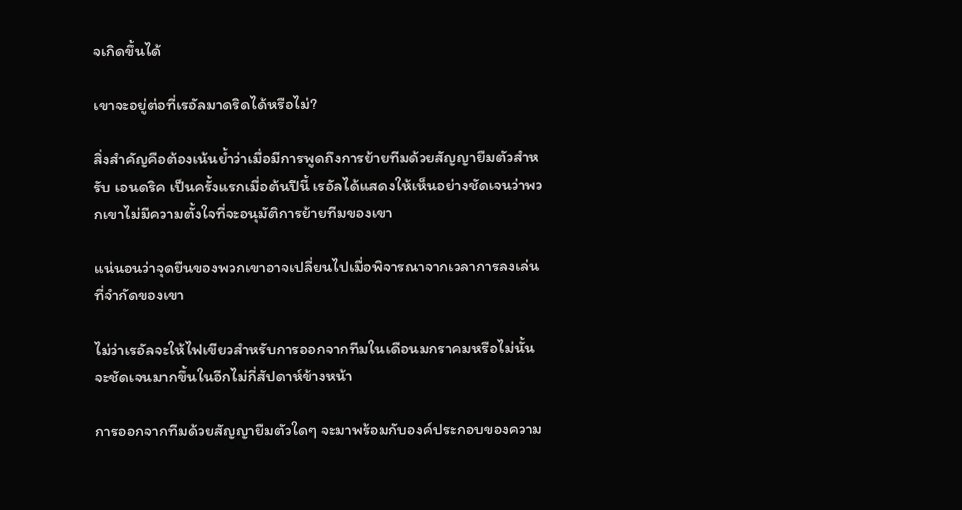จเกิดขึ้นได้

เขาจะอยู่ต่อที่เรอัลมาดริดได้หรือไม่?

สิ่งสำคัญคือต้องเน้นย้ำว่าเมื่อมีการพูดถึงการย้ายทีมด้วยสัญญายืมตัวสำหรับ เอนดริค เป็นครั้งแรกเมื่อต้นปีนี้ เรอัลได้แสดงให้เห็นอย่างชัดเจนว่าพวกเขาไม่มีความตั้งใจที่จะอนุมัติการย้ายทีมของเขา

แน่นอนว่าจุดยืนของพวกเขาอาจเปลี่ยนไปเมื่อพิจารณาจากเวลาการลงเล่นที่จำกัดของเขา

ไม่ว่าเรอัลจะให้ไฟเขียวสำหรับการออกจากทีมในเดือนมกราคมหรือไม่นั้นจะชัดเจนมากขึ้นในอีกไม่กี่สัปดาห์ข้างหน้า

การออกจากทีมด้วยสัญญายืมตัวใดๆ จะมาพร้อมกับองค์ประกอบของความ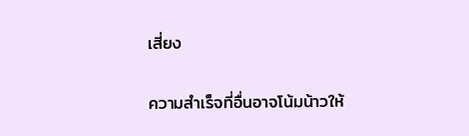เสี่ยง

ความสำเร็จที่อื่นอาจโน้มน้าวให้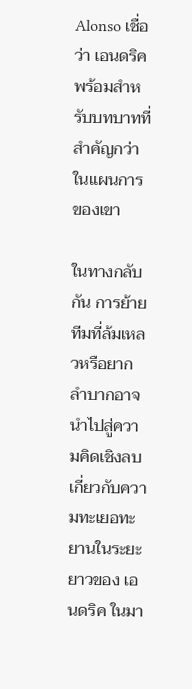Alonso เชื่อว่า เอนดริค พร้อมสำหรับบทบาทที่สำคัญกว่าในแผนการของเขา

ในทางกลับกัน การย้ายทีมที่ล้มเหลวหรือยากลำบากอาจนำไปสู่ความคิดเชิงลบเกี่ยวกับความทะเยอทะยานในระยะยาวของ เอนดริค ในมา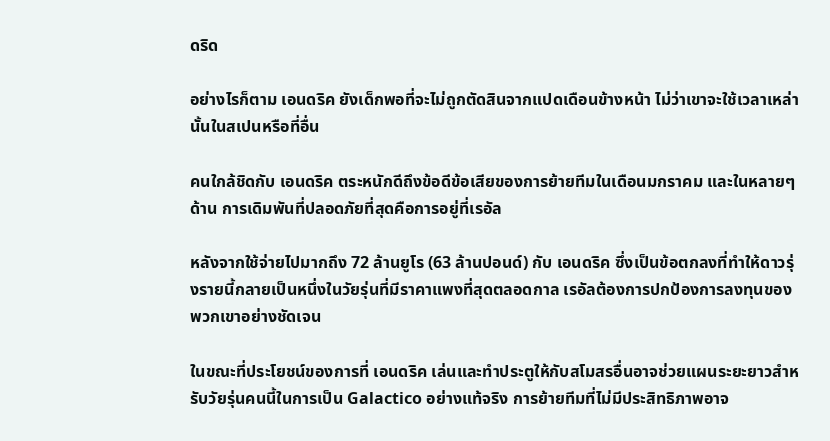ดริด

อย่างไรก็ตาม เอนดริค ยังเด็กพอที่จะไม่ถูกตัดสินจากแปดเดือนข้างหน้า ไม่ว่าเขาจะใช้เวลาเหล่านั้นในสเปนหรือที่อื่น

คนใกล้ชิดกับ เอนดริค ตระหนักดีถึงข้อดีข้อเสียของการย้ายทีมในเดือนมกราคม และในหลายๆ ด้าน การเดิมพันที่ปลอดภัยที่สุดคือการอยู่ที่เรอัล

หลังจากใช้จ่ายไปมากถึง 72 ล้านยูโร (63 ล้านปอนด์) กับ เอนดริค ซึ่งเป็นข้อตกลงที่ทำให้ดาวรุ่งรายนี้กลายเป็นหนึ่งในวัยรุ่นที่มีราคาแพงที่สุดตลอดกาล เรอัลต้องการปกป้องการลงทุนของพวกเขาอย่างชัดเจน

ในขณะที่ประโยชน์ของการที่ เอนดริค เล่นและทำประตูให้กับสโมสรอื่นอาจช่วยแผนระยะยาวสำหรับวัยรุ่นคนนี้ในการเป็น Galactico อย่างแท้จริง การย้ายทีมที่ไม่มีประสิทธิภาพอาจ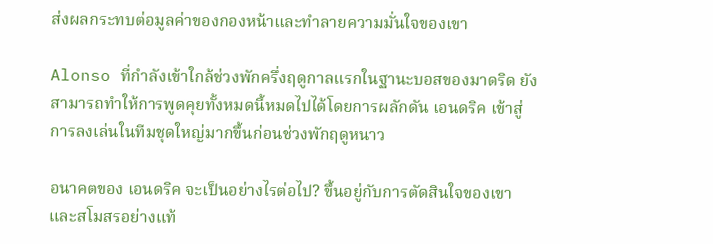ส่งผลกระทบต่อมูลค่าของกองหน้าและทำลายความมั่นใจของเขา

Alonso ที่กำลังเข้าใกล้ช่วงพักครึ่งฤดูกาลแรกในฐานะบอสของมาดริด ยังสามารถทำให้การพูดคุยทั้งหมดนี้หมดไปได้โดยการผลักดัน เอนดริค เข้าสู่การลงเล่นในทีมชุดใหญ่มากขึ้นก่อนช่วงพักฤดูหนาว

อนาคตของ เอนดริค จะเป็นอย่างไรต่อไป? ขึ้นอยู่กับการตัดสินใจของเขาและสโมสรอย่างแท้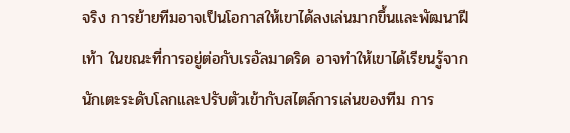จริง การย้ายทีมอาจเป็นโอกาสให้เขาได้ลงเล่นมากขึ้นและพัฒนาฝีเท้า ในขณะที่การอยู่ต่อกับเรอัลมาดริด อาจทำให้เขาได้เรียนรู้จากนักเตะระดับโลกและปรับตัวเข้ากับสไตล์การเล่นของทีม การ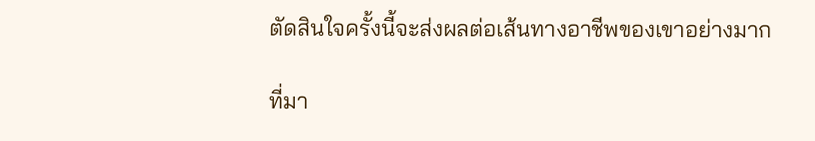ตัดสินใจครั้งนี้จะส่งผลต่อเส้นทางอาชีพของเขาอย่างมาก

ที่มา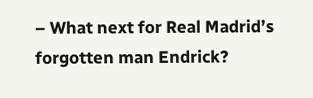– What next for Real Madrid’s forgotten man Endrick?